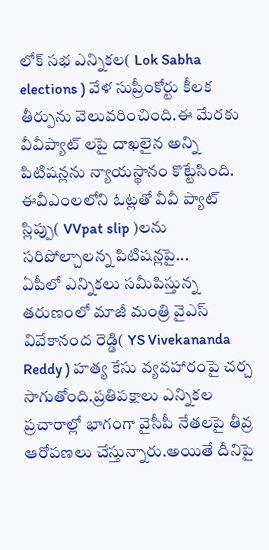లోక్ సభ ఎన్నికల( Lok Sabha elections ) వేళ సుప్రీంకోర్టు కీలక తీర్పును వెలువరించింది.ఈ మేరకు వీవీప్యాట్ లపై దాఖలైన అన్ని పిటిషన్లను న్యాయస్థానం కొట్టేసింది. ఈవీఎంలలోని ఓట్లతో వీవీ ప్యాట్ స్లిప్పు( VVpat slip )లను సరిపోల్చాలన్న పిటిషన్లపై...
ఏపీలో ఎన్నికలు సమీపిస్తున్న తరుణంలో మాజీ మంత్రి వైఎస్ వివేకానంద రెడ్డి( YS Vivekananda Reddy ) హత్య కేసు వ్యవహారంపై చర్చ సాగుతోంది.ప్రతిపక్షాలు ఎన్నికల ప్రచారాల్లో భాగంగా వైసీపీ నేతలపై తీవ్ర ఆరోపణలు చేస్తున్నారు.అయితే దీనిపై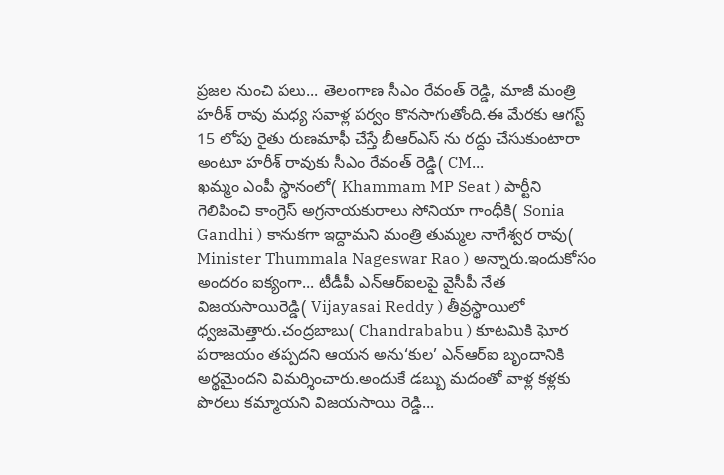ప్రజల నుంచి పలు... తెలంగాణ సీఎం రేవంత్ రెడ్డి, మాజీ మంత్రి హరీశ్ రావు మధ్య సవాళ్ల పర్వం కొనసాగుతోంది.ఈ మేరకు ఆగస్ట్ 15 లోపు రైతు రుణమాఫీ చేస్తే బీఆర్ఎస్ ను రద్దు చేసుకుంటారా అంటూ హరీశ్ రావుకు సీఎం రేవంత్ రెడ్డి( CM...
ఖమ్మం ఎంపీ స్థానంలో( Khammam MP Seat ) పార్టీని గెలిపించి కాంగ్రెస్ అగ్రనాయకురాలు సోనియా గాంధీకి( Sonia Gandhi ) కానుకగా ఇద్దామని మంత్రి తుమ్మల నాగేశ్వర రావు( Minister Thummala Nageswar Rao ) అన్నారు.ఇందుకోసం అందరం ఐక్యంగా... టీడీపీ ఎన్ఆర్ఐలపై వైసీపీ నేత విజయసాయిరెడ్డి( Vijayasai Reddy ) తీవ్రస్థాయిలో ధ్వజమెత్తారు.చంద్రబాబు( Chandrababu ) కూటమికి ఘోర పరాజయం తప్పదని ఆయన అను‘కుల’ ఎన్ఆర్ఐ బృందానికి అర్థమైందని విమర్శించారు.అందుకే డబ్బు మదంతో వాళ్ల కళ్లకు పొరలు కమ్మాయని విజయసాయి రెడ్డి...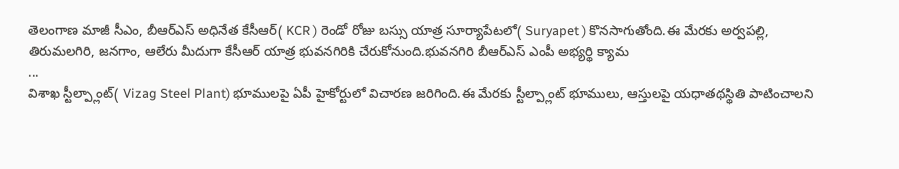తెలంగాణ మాజీ సీఎం, బీఆర్ఎస్ అధినేత కేసీఆర్( KCR ) రెండో రోజు బస్సు యాత్ర సూర్యాపేటలో( Suryapet ) కొనసాగుతోంది.ఈ మేరకు అర్వపల్లి, తిరుమలగిరి, జనగాం, ఆలేరు మీదుగా కేసీఆర్ యాత్ర భువనగిరికి చేరుకోనుంది.భువనగిరి బీఆర్ఎస్ ఎంపీ అభ్యర్థి క్యామ
...
విశాఖ స్టీల్ప్లాంట్( Vizag Steel Plant) భూములపై ఏపీ హైకోర్టులో విచారణ జరిగింది.ఈ మేరకు స్టీల్ప్లాంట్ భూములు, ఆస్తులపై యధాతథస్థితి పాటించాలని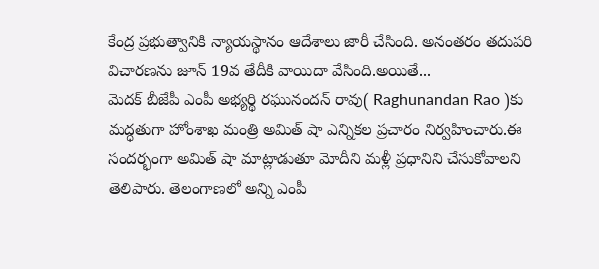కేంద్ర ప్రభుత్వానికి న్యాయస్థానం ఆదేశాలు జారీ చేసింది. అనంతరం తదుపరి విచారణను జూన్ 19వ తేదీకి వాయిదా వేసింది.అయితే...
మెదక్ బీజేపీ ఎంపీ అభ్యర్థి రఘునందన్ రావు( Raghunandan Rao )కు మద్ధతుగా హోంశాఖ మంత్రి అమిత్ షా ఎన్నికల ప్రచారం నిర్వహించారు.ఈ సందర్భంగా అమిత్ షా మాట్లాడుతూ మోదీని మళ్లీ ప్రధానిని చేసుకోవాలని తెలిపారు. తెలంగాణలో అన్ని ఎంపీ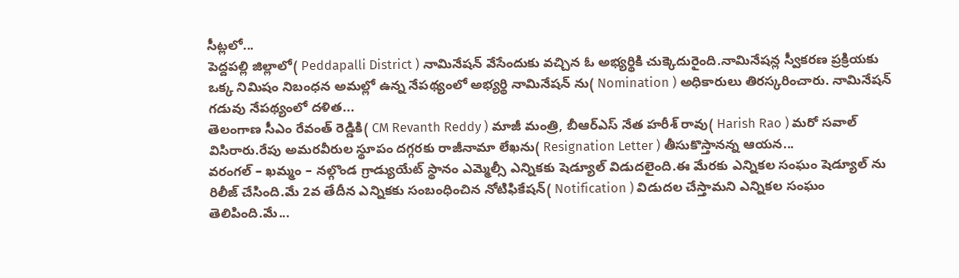సీట్లలో...
పెద్దపల్లి జిల్లాలో( Peddapalli District ) నామినేషన్ వేసేందుకు వచ్చిన ఓ అభ్యర్థికి చుక్కెదురైంది.నామినేషన్ల స్వీకరణ ప్రక్రియకు ఒక్క నిమిషం నిబంధన అమల్లో ఉన్న నేపథ్యంలో అభ్యర్థి నామినేషన్ ను( Nomination ) అధికారులు తిరస్కరించారు. నామినేషన్ గడువు నేపథ్యంలో దళిత...
తెలంగాణ సీఎం రేవంత్ రెడ్డికి( CM Revanth Reddy ) మాజీ మంత్రి, బీఆర్ఎస్ నేత హరీశ్ రావు( Harish Rao ) మరో సవాల్ విసిరారు.రేపు అమరవీరుల స్థూపం దగ్గరకు రాజీనామా లేఖను( Resignation Letter ) తీసుకొస్తానన్న ఆయన...
వరంగల్ – ఖమ్మం – నల్గొండ గ్రాడ్యుయేట్ స్థానం ఎమ్మెల్సీ ఎన్నికకు షెడ్యూల్ విడుదలైంది.ఈ మేరకు ఎన్నికల సంఘం షెడ్యూల్ ను రిలీజ్ చేసింది.మే 2వ తేదీన ఎన్నికకు సంబంధించిన నోటిఫికేషన్( Notification ) విడుదల చేస్తామని ఎన్నికల సంఘం తెలిపింది.మే...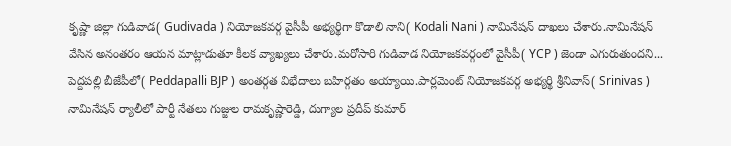కృష్ణా జిల్లా గుడివాడ( Gudivada ) నియోజకవర్గ వైసీపీ అభ్యర్థిగా కొడాలి నాని( Kodali Nani ) నామినేషన్ దాఖలు చేశారు.నామినేషన్ వేసిన అనంతరం ఆయన మాట్లాడుతూ కీలక వ్యాఖ్యలు చేశారు.మరోసారి గుడివాడ నియోజకవర్గంలో వైసీపీ( YCP ) జెండా ఎగురుతుందని...
పెద్దపల్లి బీజేపీలో( Peddapalli BJP ) అంతర్గత విభేదాలు బహిర్గతం అయ్యాయి.పార్లమెంట్ నియోజకవర్గ అభ్యర్థి శ్రీనివాస్( Srinivas ) నామినేషన్ ర్యాలీలో పార్టీ నేతలు గుజ్జుల రామకృష్ణారెడ్డి, దుగ్యాల ప్రదీప్ కుమార్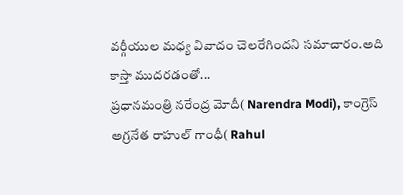వర్గీయుల మధ్య వివాదం చెలరేగిందని సమాచారం.అది కాస్తా ముదరడంతో...
ప్రధానమంత్రి నరేంద్ర మోదీ( Narendra Modi), కాంగ్రెస్ అగ్రనేత రాహుల్ గాంధీ( Rahul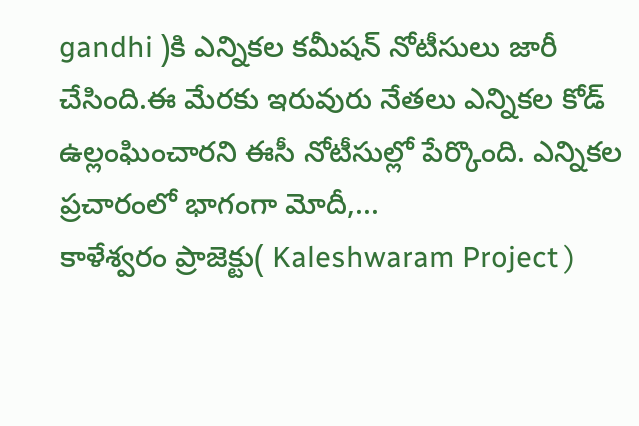gandhi )కి ఎన్నికల కమీషన్ నోటీసులు జారీ చేసింది.ఈ మేరకు ఇరువురు నేతలు ఎన్నికల కోడ్ ఉల్లంఘించారని ఈసీ నోటీసుల్లో పేర్కొంది. ఎన్నికల ప్రచారంలో భాగంగా మోదీ,...
కాళేశ్వరం ప్రాజెక్టు( Kaleshwaram Project )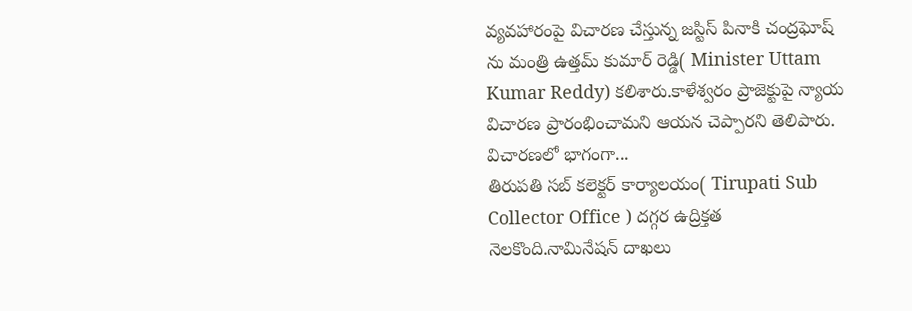వ్యవహారంపై విచారణ చేస్తున్న జస్టిస్ పినాకి చంద్రఘోష్ ను మంత్రి ఉత్తమ్ కుమార్ రెడ్డి( Minister Uttam Kumar Reddy) కలిశారు.కాళేశ్వరం ప్రాజెక్టుపై న్యాయ విచారణ ప్రారంభించామని ఆయన చెప్పారని తెలిపారు. విచారణలో భాగంగా...
తిరుపతి సబ్ కలెక్టర్ కార్యాలయం( Tirupati Sub Collector Office ) దగ్గర ఉద్రిక్తత నెలకొంది.నామినేషన్ దాఖలు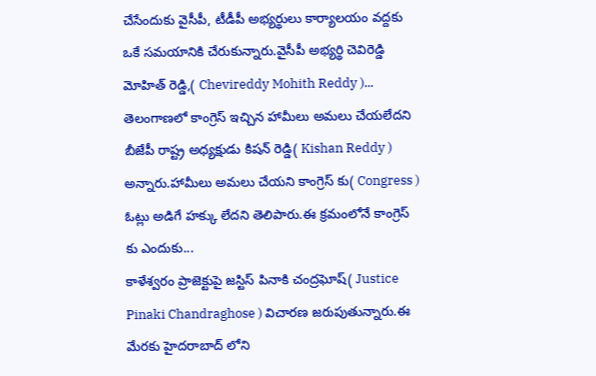చేసేందుకు వైసీపీ, టీడీపీ అభ్యర్థులు కార్యాలయం వద్దకు ఒకే సమయానికి చేరుకున్నారు.వైసీపీ అభ్యర్థి చెవిరెడ్డి మోహిత్ రెడ్డి,( Chevireddy Mohith Reddy )...
తెలంగాణలో కాంగ్రెస్ ఇచ్చిన హామీలు అమలు చేయలేదని బీజేపీ రాష్ట్ర అధ్యక్షుడు కిషన్ రెడ్డి( Kishan Reddy ) అన్నారు.హామీలు అమలు చేయని కాంగ్రెస్ కు( Congress ) ఓట్లు అడిగే హక్కు లేదని తెలిపారు.ఈ క్రమంలోనే కాంగ్రెస్ కు ఎందుకు...
కాళేశ్వరం ప్రాజెక్టుపై జస్టిస్ పినాకి చంద్రఘోష్( Justice Pinaki Chandraghose ) విచారణ జరుపుతున్నారు.ఈ మేరకు హైదరాబాద్ లోని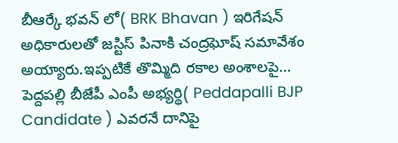బీఆర్కే భవన్ లో( BRK Bhavan ) ఇరిగేషన్ అధికారులతో జస్టిస్ పినాకి చంద్రఘోష్ సమావేశం అయ్యారు.ఇప్పటికే తొమ్మిది రకాల అంశాలపై...
పెద్దపల్లి బీజేపీ ఎంపీ అభ్యర్థి( Peddapalli BJP Candidate ) ఎవరనే దానిపై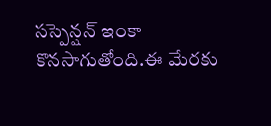సస్పెన్షన్ ఇంకా కొనసాగుతోంది.ఈ మేరకు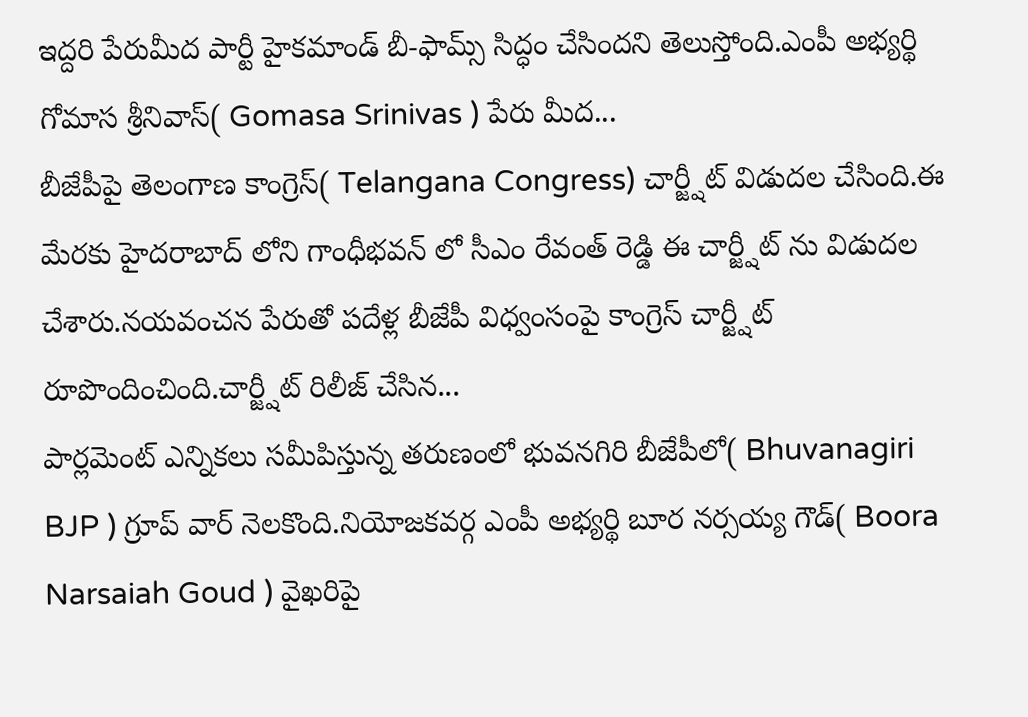ఇద్దరి పేరుమీద పార్టీ హైకమాండ్ బీ-ఫామ్స్ సిద్ధం చేసిందని తెలుస్తోంది.ఎంపీ అభ్యర్థి గోమాస శ్రీనివాస్( Gomasa Srinivas ) పేరు మీద...
బీజేపీపై తెలంగాణ కాంగ్రెస్( Telangana Congress) చార్జ్షీట్ విడుదల చేసింది.ఈ మేరకు హైదరాబాద్ లోని గాంధీభవన్ లో సీఎం రేవంత్ రెడ్డి ఈ చార్జ్షీట్ ను విడుదల చేశారు.నయవంచన పేరుతో పదేళ్ల బీజేపీ విధ్వంసంపై కాంగ్రెస్ చార్జ్షీట్ రూపొందించింది.చార్జ్షీట్ రిలీజ్ చేసిన...
పార్లమెంట్ ఎన్నికలు సమీపిస్తున్న తరుణంలో భువనగిరి బీజేపీలో( Bhuvanagiri BJP ) గ్రూప్ వార్ నెలకొంది.నియోజకవర్గ ఎంపీ అభ్యర్థి బూర నర్సయ్య గౌడ్( Boora Narsaiah Goud ) వైఖరిపై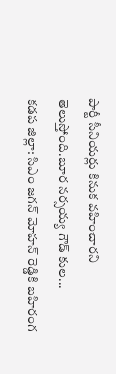పార్టీ సీనియర్లు కినుక వహించారని తెలుస్తోంది.బూర నర్సయ్య గౌడ్ కుల...
కడప జిల్లా: సిఎం జగన్ మోహన్ రెడ్డికి బహిరంగ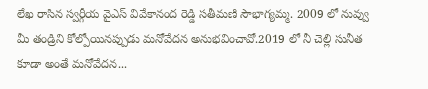లేఖ రాసిన స్వర్గీయ వైఎస్ వివేకానంద రెడ్డి సతీమణి సౌభాగ్యమ్మ. 2009 లో నువ్వు మీ తండ్రిని కోల్పోయినప్పుడు మనోవేదన అనుభవించావో.2019 లో నీ చెల్లి సునీత కూడా అంతే మనోవేదన...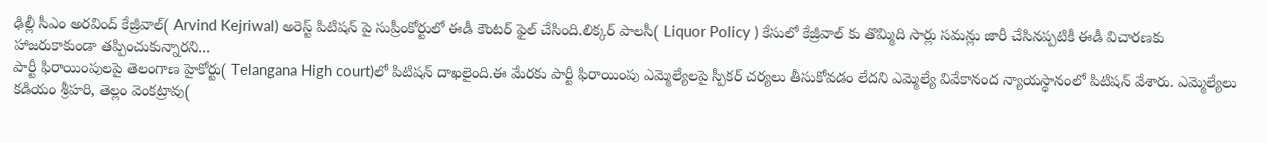ఢిల్లీ సీఎం అరవింద్ కేజ్రీవాల్( Arvind Kejriwal) అరెస్ట్ పిటిషన్ పై సుప్రీంకోర్టులో ఈడీ కౌంటర్ ఫైల్ చేసింది.లిక్కర్ పాలసీ( Liquor Policy ) కేసులో కేజ్రీవాల్ కు తొమ్మిది సార్లు సమన్లు జారీ చేసినప్పటికీ ఈడీ విచారణకు హాజరుకాకుండా తప్పించుకున్నారని...
పార్టీ ఫిరాయింపులపై తెలంగాణ హైకోర్టు( Telangana High court)లో పిటిషన్ దాఖలైంది.ఈ మేరకు పార్టీ ఫిరాయింపు ఎమ్మెల్యేలపై స్పీకర్ చర్యలు తీసుకోవడం లేదని ఎమ్మెల్యే వివేకానంద న్యాయస్థానంలో పిటిషన్ వేశారు. ఎమ్మెల్యేలు కడియం శ్రీహరి, తెల్లం వెంకట్రావు(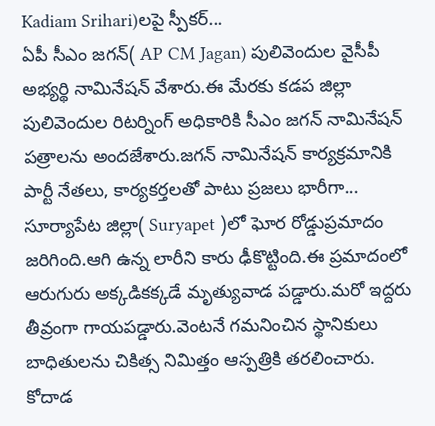Kadiam Srihari)లపై స్పీకర్...
ఏపీ సీఎం జగన్( AP CM Jagan) పులివెందుల వైసీపీ అభ్యర్థి నామినేషన్ వేశారు.ఈ మేరకు కడప జిల్లా పులివెందుల రిటర్నింగ్ అధికారికి సీఎం జగన్ నామినేషన్ పత్రాలను అందజేశారు.జగన్ నామినేషన్ కార్యక్రమానికి పార్టీ నేతలు, కార్యకర్తలతో పాటు ప్రజలు భారీగా...
సూర్యాపేట జిల్లా( Suryapet )లో ఘోర రోడ్డుప్రమాదం జరిగింది.ఆగి ఉన్న లారీని కారు ఢీకొట్టింది.ఈ ప్రమాదంలో ఆరుగురు అక్కడికక్కడే మృత్యువాడ పడ్డారు.మరో ఇద్దరు తీవ్రంగా గాయపడ్డారు.వెంటనే గమనించిన స్థానికులు బాధితులను చికిత్స నిమిత్తం ఆస్పత్రికి తరలించారు. కోదాడ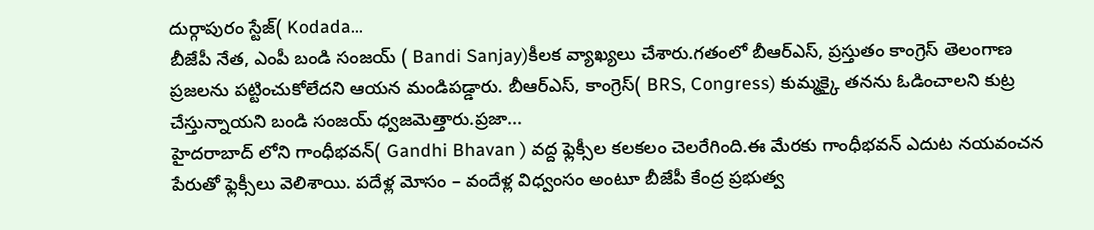దుర్గాపురం స్టేజ్( Kodada...
బీజేపీ నేత, ఎంపీ బండి సంజయ్ ( Bandi Sanjay)కీలక వ్యాఖ్యలు చేశారు.గతంలో బీఆర్ఎస్, ప్రస్తుతం కాంగ్రెస్ తెలంగాణ ప్రజలను పట్టించుకోలేదని ఆయన మండిపడ్డారు. బీఆర్ఎస్, కాంగ్రెస్( BRS, Congress) కుమ్మక్కై తనను ఓడించాలని కుట్ర చేస్తున్నాయని బండి సంజయ్ ధ్వజమెత్తారు.ప్రజా...
హైదరాబాద్ లోని గాంధీభవన్( Gandhi Bhavan ) వద్ద ఫ్లెక్సీల కలకలం చెలరేగింది.ఈ మేరకు గాంధీభవన్ ఎదుట నయవంచన పేరుతో ఫ్లెక్సీలు వెలిశాయి. పదేళ్ల మోసం – వందేళ్ల విధ్వంసం అంటూ బీజేపీ కేంద్ర ప్రభుత్వ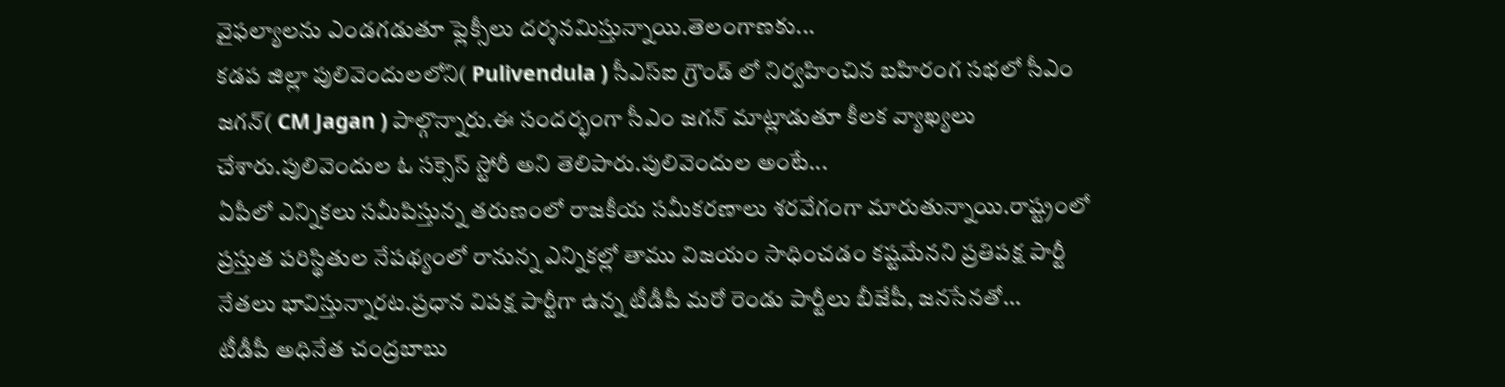వైఫల్యాలను ఎండగడుతూ ఫ్లెక్సీలు దర్శనమిస్తున్నాయి.తెలంగాణకు...
కడప జిల్లా పులివెందులలోని( Pulivendula ) సీఎస్ఐ గ్రౌండ్ లో నిర్వహించిన బహిరంగ సభలో సీఎం జగన్( CM Jagan ) పాల్గొన్నారు.ఈ సందర్భంగా సీఎం జగన్ మాట్లాడుతూ కీలక వ్యాఖ్యలు చేశారు.పులివెందుల ఓ సక్సెస్ స్టోరీ అని తెలిపారు.పులివెందుల అంటే...
ఏపీలో ఎన్నికలు సమీపిస్తున్న తరుణంలో రాజకీయ సమీకరణాలు శరవేగంగా మారుతున్నాయి.రాష్ట్రంలో ప్రస్తుత పరిస్థితుల నేపథ్యంలో రానున్న ఎన్నికల్లో తాము విజయం సాధించడం కష్టమేనని ప్రతిపక్ష పార్టీ నేతలు భావిస్తున్నారట.ప్రధాన విపక్ష పార్టీగా ఉన్న టీడీపీ మరో రెండు పార్టీలు బీజేపీ, జనసేనతో...
టీడీపీ అధినేత చంద్రబాబు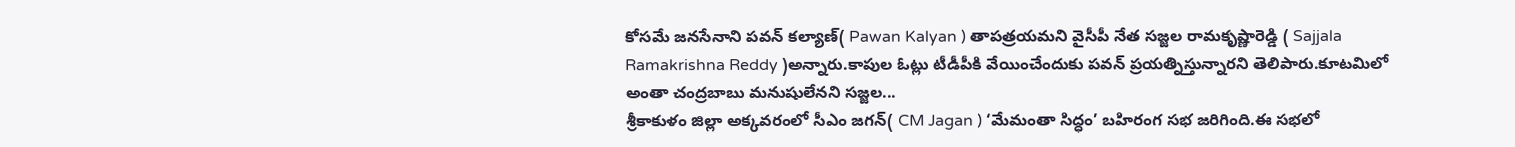కోసమే జనసేనాని పవన్ కల్యాణ్( Pawan Kalyan ) తాపత్రయమని వైసీపీ నేత సజ్జల రామకృష్ణారెడ్డి ( Sajjala Ramakrishna Reddy )అన్నారు.కాపుల ఓట్లు టీడీపీకి వేయించేందుకు పవన్ ప్రయత్నిస్తున్నారని తెలిపారు.కూటమిలో అంతా చంద్రబాబు మనుషులేనని సజ్జల...
శ్రీకాకుళం జిల్లా అక్కవరంలో సీఎం జగన్( CM Jagan ) ‘మేమంతా సిద్ధం’ బహిరంగ సభ జరిగింది.ఈ సభలో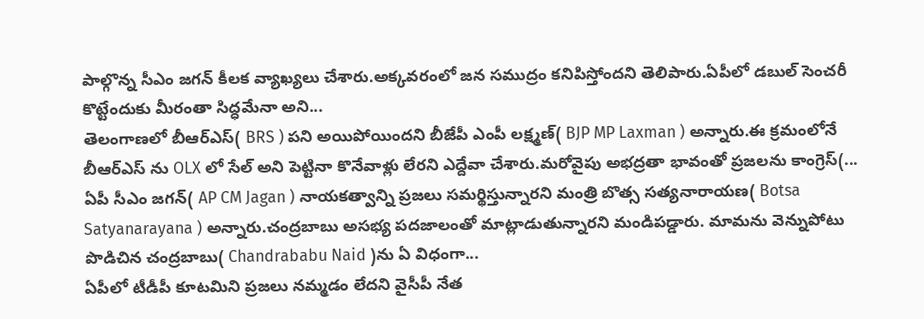పాల్గొన్న సీఎం జగన్ కీలక వ్యాఖ్యలు చేశారు.అక్కవరంలో జన సముద్రం కనిపిస్తోందని తెలిపారు.ఏపీలో డబుల్ సెంచరీ కొట్టేందుకు మీరంతా సిద్ధమేనా అని...
తెలంగాణలో బీఆర్ఎస్( BRS ) పని అయిపోయిందని బీజేపీ ఎంపీ లక్ష్మణ్( BJP MP Laxman ) అన్నారు.ఈ క్రమంలోనే బీఆర్ఎస్ ను OLX లో సేల్ అని పెట్టినా కొనేవాళ్లు లేరని ఎద్దేవా చేశారు.మరోవైపు అభద్రతా భావంతో ప్రజలను కాంగ్రెస్(...
ఏపీ సీఎం జగన్( AP CM Jagan ) నాయకత్వాన్ని ప్రజలు సమర్థిస్తున్నారని మంత్రి బొత్స సత్యనారాయణ( Botsa Satyanarayana ) అన్నారు.చంద్రబాబు అసభ్య పదజాలంతో మాట్లాడుతున్నారని మండిపడ్డారు. మామను వెన్నుపోటు పొడిచిన చంద్రబాబు( Chandrababu Naid )ను ఏ విధంగా...
ఏపీలో టీడీపీ కూటమిని ప్రజలు నమ్మడం లేదని వైసీపీ నేత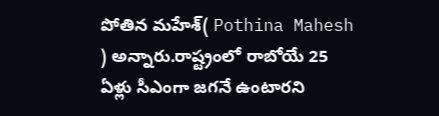పోతిన మహేశ్( Pothina Mahesh ) అన్నారు.రాష్ట్రంలో రాబోయే 25 ఏళ్లు సీఎంగా జగనే ఉంటారని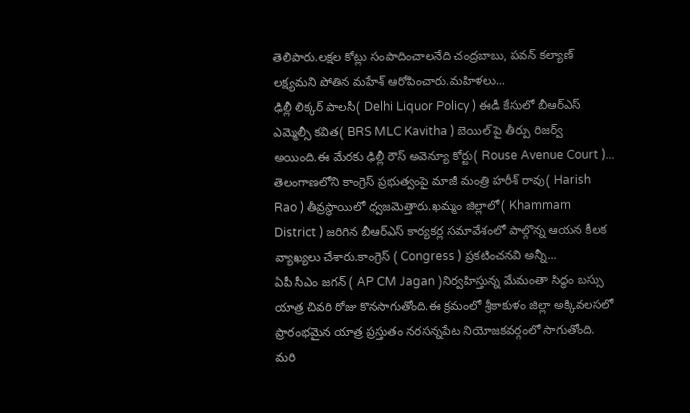తెలిపారు.లక్షల కోట్లు సంపాదించాలనేది చంద్రబాబు, పవన్ కల్యాణ్ లక్ష్యమని పోతిన మహేశ్ ఆరోపించారు.మహిళలు...
ఢిల్లీ లిక్కర్ పాలసీ( Delhi Liquor Policy ) ఈడీ కేసులో బీఆర్ఎస్ ఎమ్మెల్సీ కవిత( BRS MLC Kavitha ) బెయిల్ పై తీర్పు రిజర్వ్ అయింది.ఈ మేరకు ఢిల్లీ రౌస్ అవెన్యూ కోర్టు( Rouse Avenue Court )...
తెలంగాణలోని కాంగ్రెస్ ప్రభుత్వంపై మాజీ మంత్రి హరీశ్ రావు( Harish Rao ) తీవ్రస్థాయిలో ధ్వజమెత్తారు.ఖమ్మం జిల్లాలో( Khammam District ) జరిగిన బీఆర్ఎస్ కార్యకర్ల సమావేశంలో పాల్గొన్న ఆయన కీలక వ్యాఖ్యలు చేశారు.కాంగ్రెస్ ( Congress ) ప్రకటించనవి అన్నీ...
ఏపీ సీఎం జగన్ ( AP CM Jagan )నిర్వహిస్తున్న మేమంతా సిద్ధం బస్సు యాత్ర చివరి రోజు కొనసాగుతోంది.ఈ క్రమంలో శ్రీకాకుళం జిల్లా అక్కివలసలో ప్రారంభమైన యాత్ర ప్రస్తుతం నరసన్నపేట నియోజకవర్గంలో సాగుతోంది. మరి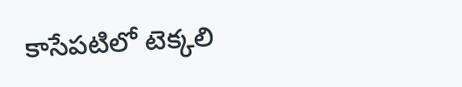కాసేపటిలో టెక్కలి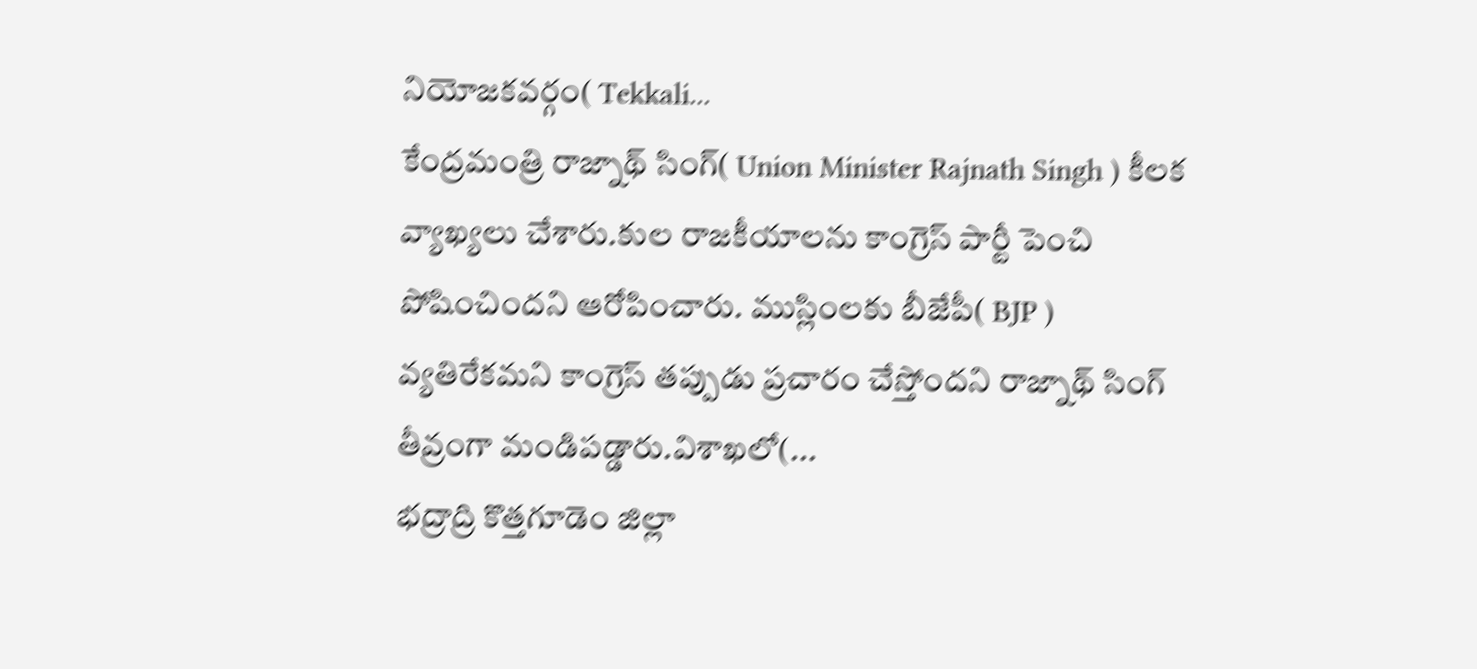నియోజకవర్గం( Tekkali...
కేంద్రమంత్రి రాజ్నాథ్ సింగ్( Union Minister Rajnath Singh ) కీలక వ్యాఖ్యలు చేశారు.కుల రాజకీయాలను కాంగ్రెస్ పార్టీ పెంచి పోషించిందని ఆరోపించారు. ముస్లింలకు బీజేపీ( BJP ) వ్యతిరేకమని కాంగ్రెస్ తప్పుడు ప్రచారం చేస్తోందని రాజ్నాథ్ సింగ్ తీవ్రంగా మండిపడ్డారు.విశాఖలో(...
భద్రాద్రి కొత్తగూడెం జిల్లా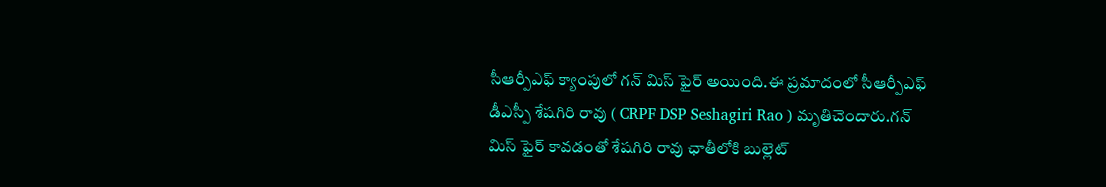సీఆర్పీఎఫ్ క్యాంపులో గన్ మిస్ ఫైర్ అయింది.ఈ ప్రమాదంలో సీఆర్పీఎఫ్ డీఎస్పీ శేషగిరి రావు ( CRPF DSP Seshagiri Rao ) మృతిచెందారు.గన్ మిస్ ఫైర్ కావడంతో శేషగిరి రావు ఛాతీలోకి బుల్లెట్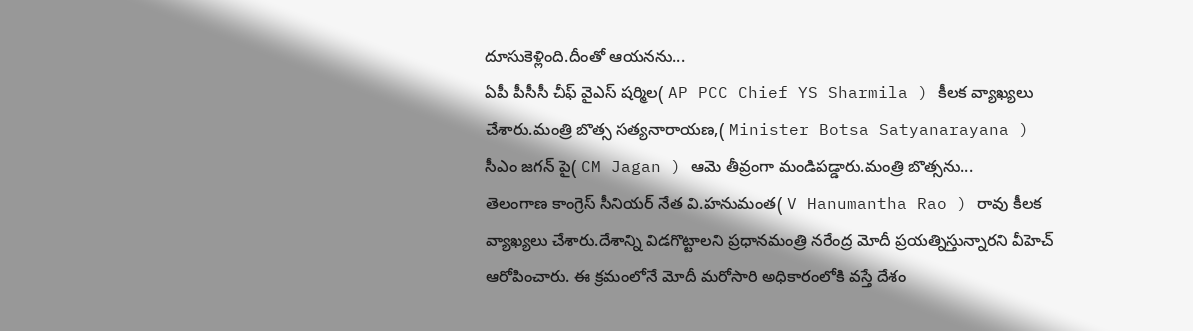దూసుకెళ్లింది.దీంతో ఆయనను...
ఏపీ పీసీసీ చీఫ్ వైఎస్ షర్మిల( AP PCC Chief YS Sharmila ) కీలక వ్యాఖ్యలు చేశారు.మంత్రి బొత్స సత్యనారాయణ,( Minister Botsa Satyanarayana ) సీఎం జగన్ పై( CM Jagan ) ఆమె తీవ్రంగా మండిపడ్డారు.మంత్రి బొత్సను...
తెలంగాణ కాంగ్రెస్ సీనియర్ నేత వి.హనుమంత( V Hanumantha Rao ) రావు కీలక వ్యాఖ్యలు చేశారు.దేశాన్ని విడగొట్టాలని ప్రధానమంత్రి నరేంద్ర మోదీ ప్రయత్నిస్తున్నారని వీహెచ్ ఆరోపించారు. ఈ క్రమంలోనే మోదీ మరోసారి అధికారంలోకి వస్తే దేశం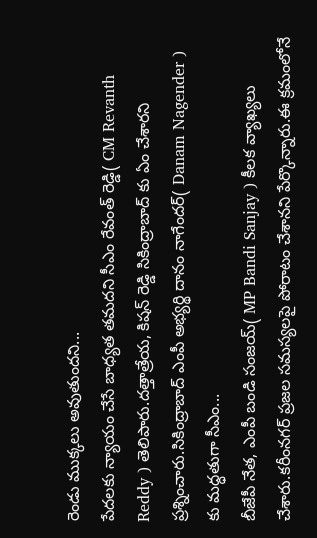రెండు ముక్కలు అవుతుందని...
పేదలకు న్యాయం చేసే బాధ్యత తమదని సీఎం రేవంత్ రెడ్డి( CM Revanth Reddy ) తెలిపారు.దత్తాత్రేయ, కిషన్ రెడ్డి సికింద్రాబాద్ కు ఏం చేశారని ప్రశ్నించారు.సికింద్రాబాద్ ఎంపీ అభ్యర్థి దానం నాగేందర్( Danam Nagender ) కు మద్ధతుగా సీఎం...
బీజేపీ నేత, ఎంపీ బండి సంజయ్( MP Bandi Sanjay ) కీలక వ్యాఖ్యలు చేశారు.కరీంనగర్ ప్రజల సమస్యలపై పోరాటం చేశానని పేర్కొన్నారు.ఈ క్రమంలోనే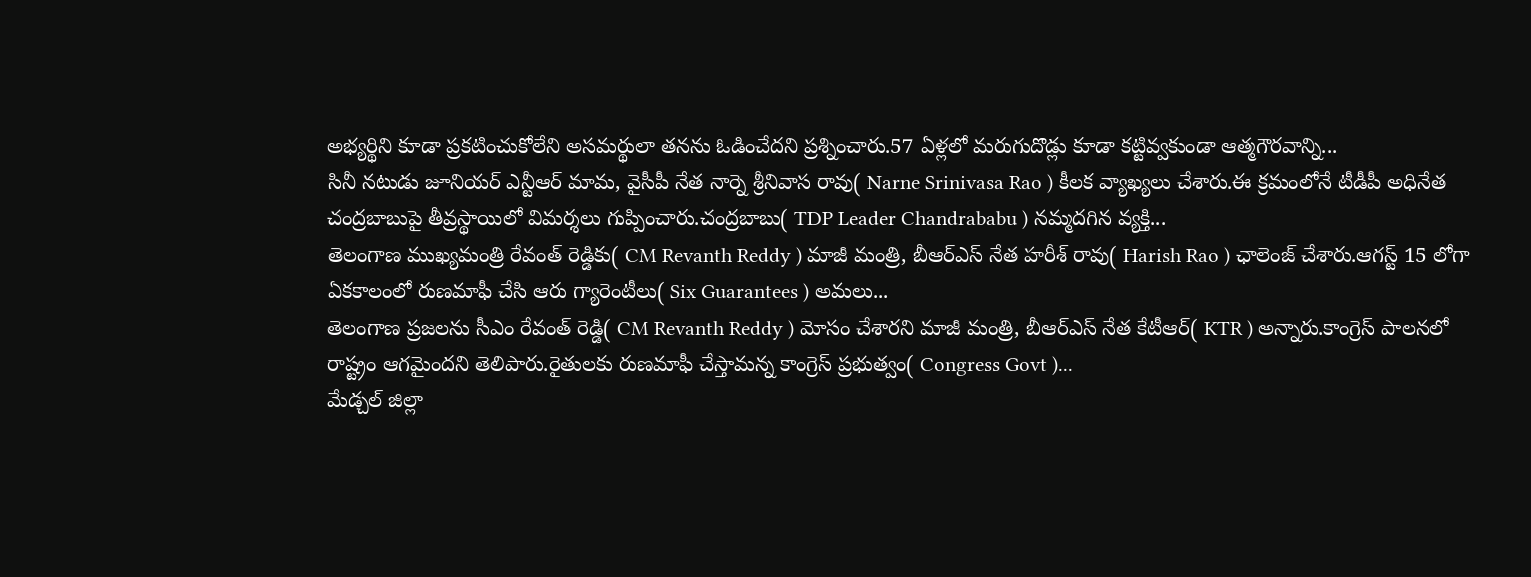అభ్యర్థిని కూడా ప్రకటించుకోలేని అసమర్థులా తనను ఓడించేదని ప్రశ్నించారు.57 ఏళ్లలో మరుగుదొడ్లు కూడా కట్టివ్వకుండా ఆత్మగౌరవాన్ని...
సినీ నటుడు జూనియర్ ఎన్టీఆర్ మామ, వైసీపీ నేత నార్నె శ్రీనివాస రావు( Narne Srinivasa Rao ) కీలక వ్యాఖ్యలు చేశారు.ఈ క్రమంలోనే టీడీపీ అధినేత చంద్రబాబుపై తీవ్రస్థాయిలో విమర్శలు గుప్పించారు.చంద్రబాబు( TDP Leader Chandrababu ) నమ్మదగిన వ్యక్తి...
తెలంగాణ ముఖ్యమంత్రి రేవంత్ రెడ్డికు( CM Revanth Reddy ) మాజీ మంత్రి, బీఆర్ఎస్ నేత హరీశ్ రావు( Harish Rao ) ఛాలెంజ్ చేశారు.ఆగస్ట్ 15 లోగా ఏకకాలంలో రుణమాఫీ చేసి ఆరు గ్యారెంటీలు( Six Guarantees ) అమలు...
తెలంగాణ ప్రజలను సీఎం రేవంత్ రెడ్డి( CM Revanth Reddy ) మోసం చేశారని మాజీ మంత్రి, బీఆర్ఎస్ నేత కేటీఆర్( KTR ) అన్నారు.కాంగ్రెస్ పాలనలో రాష్ట్రం ఆగమైందని తెలిపారు.రైతులకు రుణమాఫీ చేస్తామన్న కాంగ్రెస్ ప్రభుత్వం( Congress Govt )...
మేడ్చల్ జిల్లా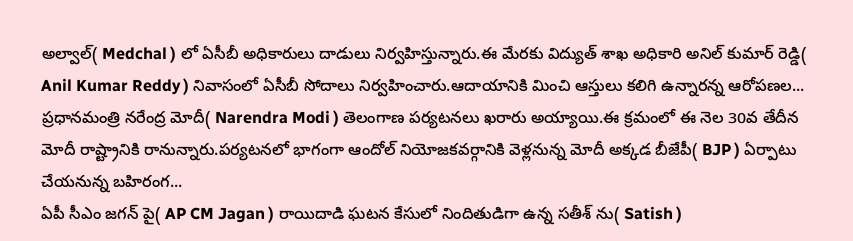అల్వాల్( Medchal ) లో ఏసీబీ అధికారులు దాడులు నిర్వహిస్తున్నారు.ఈ మేరకు విద్యుత్ శాఖ అధికారి అనిల్ కుమార్ రెడ్డి( Anil Kumar Reddy ) నివాసంలో ఏసీబీ సోదాలు నిర్వహించారు.ఆదాయానికి మించి ఆస్తులు కలిగి ఉన్నారన్న ఆరోపణల...
ప్రధానమంత్రి నరేంద్ర మోదీ( Narendra Modi ) తెలంగాణ పర్యటనలు ఖరారు అయ్యాయి.ఈ క్రమంలో ఈ నెల 30వ తేదీన మోదీ రాష్ట్రానికి రానున్నారు.పర్యటనలో భాగంగా ఆందోల్ నియోజకవర్గానికి వెళ్లనున్న మోదీ అక్కడ బీజేపీ( BJP ) ఏర్పాటు చేయనున్న బహిరంగ...
ఏపీ సీఎం జగన్ పై( AP CM Jagan ) రాయిదాడి ఘటన కేసులో నిందితుడిగా ఉన్న సతీశ్ ను( Satish )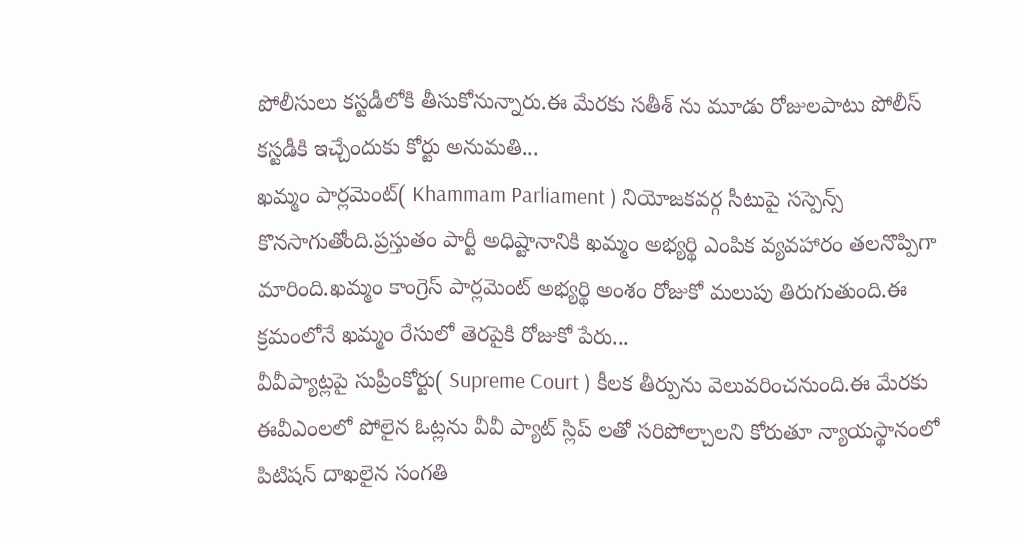పోలీసులు కస్టడీలోకి తీసుకోనున్నారు.ఈ మేరకు సతీశ్ ను మూడు రోజులపాటు పోలీస్ కస్టడీకి ఇచ్చేందుకు కోర్టు అనుమతి...
ఖమ్మం పార్లమెంట్( Khammam Parliament ) నియోజకవర్గ సీటుపై సస్పెన్స్ కొనసాగుతోంది.ప్రస్తుతం పార్టీ అధిష్టానానికి ఖమ్మం అభ్యర్థి ఎంపిక వ్యవహారం తలనొప్పిగా మారింది.ఖమ్మం కాంగ్రెస్ పార్లమెంట్ అభ్యర్థి అంశం రోజుకో మలుపు తిరుగుతుంది.ఈ క్రమంలోనే ఖమ్మం రేసులో తెరపైకి రోజుకో పేరు...
వీవీప్యాట్లపై సుప్రీంకోర్టు( Supreme Court ) కీలక తీర్పును వెలువరించనుంది.ఈ మేరకు ఈవీఎంలలో పోలైన ఓట్లను వీవీ ప్యాట్ స్లిప్ లతో సరిపోల్చాలని కోరుతూ న్యాయస్థానంలో పిటిషన్ దాఖలైన సంగతి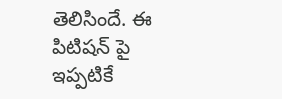తెలిసిందే. ఈ పిటిషన్ పై ఇప్పటికే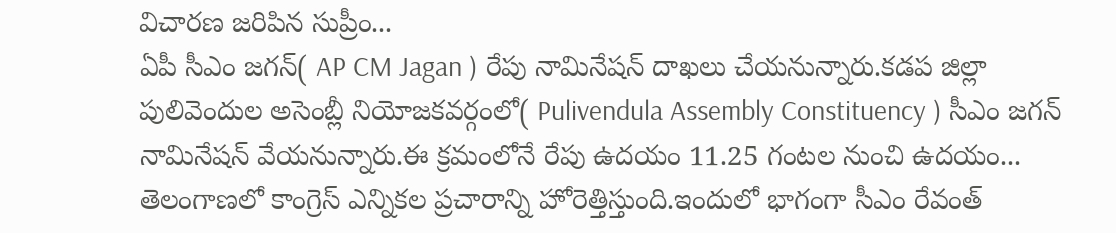విచారణ జరిపిన సుప్రీం...
ఏపీ సీఎం జగన్( AP CM Jagan ) రేపు నామినేషన్ దాఖలు చేయనున్నారు.కడప జిల్లా పులివెందుల అసెంబ్లీ నియోజకవర్గంలో( Pulivendula Assembly Constituency ) సీఎం జగన్ నామినేషన్ వేయనున్నారు.ఈ క్రమంలోనే రేపు ఉదయం 11.25 గంటల నుంచి ఉదయం...
తెలంగాణలో కాంగ్రెస్ ఎన్నికల ప్రచారాన్ని హోరెత్తిస్తుంది.ఇందులో భాగంగా సీఎం రేవంత్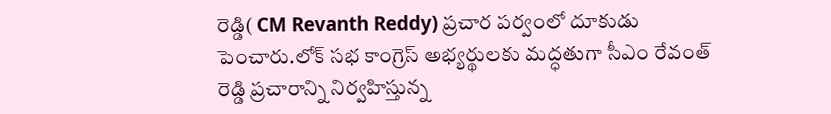రెడ్డి( CM Revanth Reddy) ప్రచార పర్వంలో దూకుడు పెంచారు.లోక్ సభ కాంగ్రెస్ అభ్యర్థులకు మద్ధతుగా సీఎం రేవంత్ రెడ్డి ప్రచారాన్ని నిర్వహిస్తున్న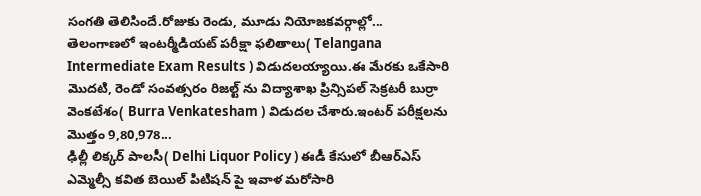సంగతి తెలిసిందే.రోజుకు రెండు, మూడు నియోజకవర్గాల్లో...
తెలంగాణలో ఇంటర్మీడియట్ పరీక్షా ఫలితాలు( Telangana Intermediate Exam Results ) విడుదలయ్యాయి.ఈ మేరకు ఒకేసారి మొదటి, రెండో సంవత్సరం రిజల్ట్ ను విద్యాశాఖ ప్రిన్సిపల్ సెక్రటరీ బుర్రా వెంకటేశం( Burra Venkatesham ) విడుదల చేశారు.ఇంటర్ పరీక్షలను మొత్తం 9,80,978...
ఢిల్లీ లిక్కర్ పాలసీ( Delhi Liquor Policy ) ఈడీ కేసులో బీఆర్ఎస్ ఎమ్మెల్సీ కవిత బెయిల్ పిటిషన్ పై ఇవాళ మరోసారి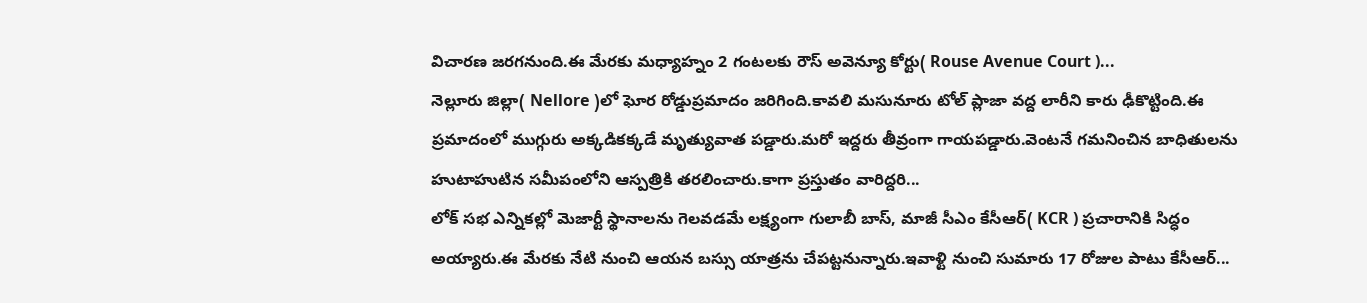విచారణ జరగనుంది.ఈ మేరకు మధ్యాహ్నం 2 గంటలకు రౌస్ అవెన్యూ కోర్టు( Rouse Avenue Court )...
నెల్లూరు జిల్లా( Nellore )లో ఘోర రోడ్డుప్రమాదం జరిగింది.కావలి మసునూరు టోల్ ప్లాజా వద్ద లారీని కారు ఢీకొట్టింది.ఈ ప్రమాదంలో ముగ్గురు అక్కడికక్కడే మృత్యువాత పడ్డారు.మరో ఇద్దరు తీవ్రంగా గాయపడ్డారు.వెంటనే గమనించిన బాధితులను హుటాహుటిన సమీపంలోని ఆస్పత్రికి తరలించారు.కాగా ప్రస్తుతం వారిద్దరి...
లోక్ సభ ఎన్నికల్లో మెజార్టీ స్థానాలను గెలవడమే లక్ష్యంగా గులాబీ బాస్, మాజీ సీఎం కేసీఆర్( KCR ) ప్రచారానికి సిద్ధం అయ్యారు.ఈ మేరకు నేటి నుంచి ఆయన బస్సు యాత్రను చేపట్టనున్నారు.ఇవాళ్టి నుంచి సుమారు 17 రోజుల పాటు కేసీఆర్...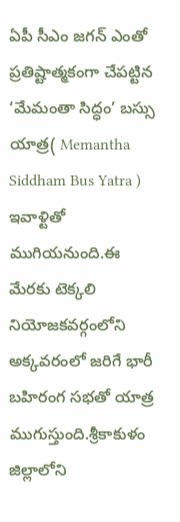ఏపీ సీఎం జగన్ ఎంతో ప్రతిష్టాత్మకంగా చేపట్టిన ‘మేమంతా సిద్ధం’ బస్సు యాత్ర( Memantha Siddham Bus Yatra ) ఇవాళ్టితో ముగియనుంది.ఈ మేరకు టెక్కలి నియోజకవర్గంలోని అక్కవరంలో జరిగే భారీ బహిరంగ సభతో యాత్ర ముగుస్తుంది.శ్రీకాకుళం జిల్లాలోని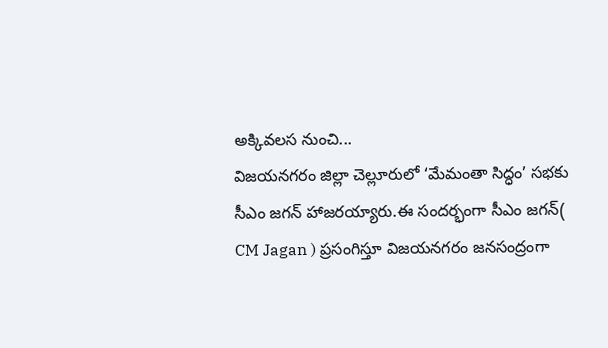అక్కివలస నుంచి...
విజయనగరం జిల్లా చెల్లూరులో ‘మేమంతా సిద్ధం’ సభకు సీఎం జగన్ హాజరయ్యారు.ఈ సందర్భంగా సీఎం జగన్( CM Jagan ) ప్రసంగిస్తూ విజయనగరం జనసంద్రంగా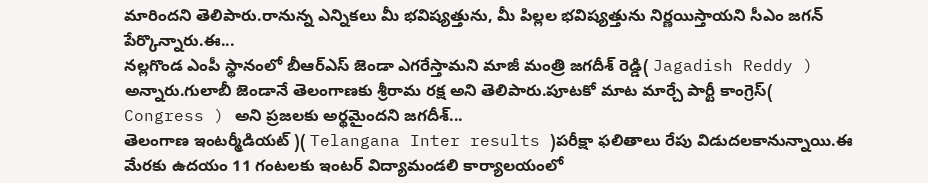మారిందని తెలిపారు.రానున్న ఎన్నికలు మీ భవిష్యత్తును, మీ పిల్లల భవిష్యత్తును నిర్ణయిస్తాయని సీఎం జగన్ పేర్కొన్నారు.ఈ...
నల్లగొండ ఎంపీ స్థానంలో బీఆర్ఎస్ జెండా ఎగరేస్తామని మాజీ మంత్రి జగదీశ్ రెడ్డి( Jagadish Reddy ) అన్నారు.గులాబీ జెండానే తెలంగాణకు శ్రీరామ రక్ష అని తెలిపారు.పూటకో మాట మార్చే పార్టీ కాంగ్రెస్( Congress ) అని ప్రజలకు అర్థమైందని జగదీశ్...
తెలంగాణ ఇంటర్మీడియట్ )( Telangana Inter results )పరీక్షా ఫలితాలు రేపు విడుదలకానున్నాయి.ఈ మేరకు ఉదయం 11 గంటలకు ఇంటర్ విద్యామండలి కార్యాలయంలో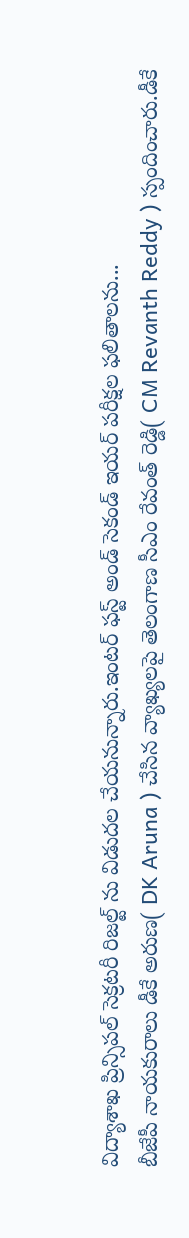విద్యాశాఖ ప్రిన్సిపల్ సెక్రటరీ రిజల్ట్ ను విడుదల చేయనున్నారు.ఇంటర్ ఫస్ట్ అండ్ సెకండ్ ఇయర్ పరీక్షల ఫలితాలను...
బీజేపీ నాయకురాలు డీకే అరుణ( DK Aruna ) చేసిన వ్యాఖ్యలపై తెలంగాణ సీఎం రేవంత్ రెడ్డి( CM Revanth Reddy ) స్పందించారు.డీకే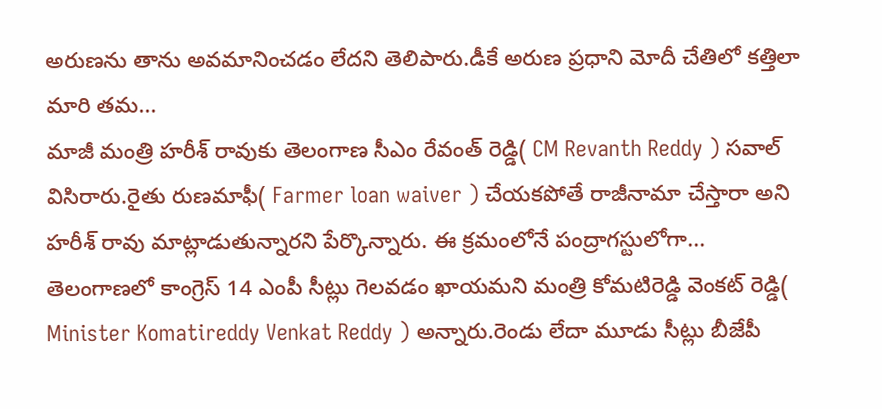అరుణను తాను అవమానించడం లేదని తెలిపారు.డీకే అరుణ ప్రధాని మోదీ చేతిలో కత్తిలా మారి తమ...
మాజీ మంత్రి హరీశ్ రావుకు తెలంగాణ సీఎం రేవంత్ రెడ్డి( CM Revanth Reddy ) సవాల్ విసిరారు.రైతు రుణమాఫీ( Farmer loan waiver ) చేయకపోతే రాజీనామా చేస్తారా అని హరీశ్ రావు మాట్లాడుతున్నారని పేర్కొన్నారు. ఈ క్రమంలోనే పంద్రాగస్టులోగా...
తెలంగాణలో కాంగ్రెస్ 14 ఎంపీ సీట్లు గెలవడం ఖాయమని మంత్రి కోమటిరెడ్డి వెంకట్ రెడ్డి( Minister Komatireddy Venkat Reddy ) అన్నారు.రెండు లేదా మూడు సీట్లు బీజేపీ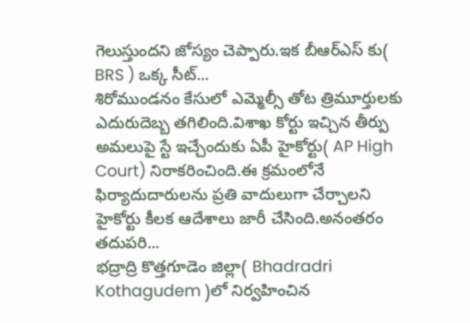గెలుస్తుందని జోస్యం చెప్పారు.ఇక బీఆర్ఎస్ కు( BRS ) ఒక్క సీట్...
శిరోముండనం కేసులో ఎమ్మెల్సీ తోట త్రిమూర్తులకు ఎదురుదెబ్బ తగిలింది.విశాఖ కోర్టు ఇచ్చిన తీర్పు అమలుపై స్టే ఇచ్చేందుకు ఏపీ హైకోర్టు( AP High Court) నిరాకరించింది.ఈ క్రమంలోనే ఫిర్యాదుదారులను ప్రతి వాదులుగా చేర్చాలని హైకోర్టు కీలక ఆదేశాలు జారీ చేసింది.అనంతరం తదుపరి...
భద్రాద్రి కొత్తగూడెం జిల్లా( Bhadradri Kothagudem )లో నిర్వహించిన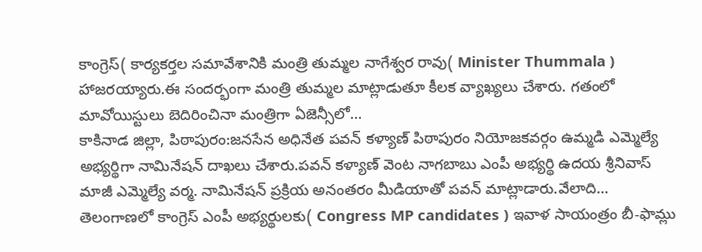కాంగ్రెస్( కార్యకర్తల సమావేశానికి మంత్రి తుమ్మల నాగేశ్వర రావు( Minister Thummala ) హాజరయ్యారు.ఈ సందర్భంగా మంత్రి తుమ్మల మాట్లాడుతూ కీలక వ్యాఖ్యలు చేశారు. గతంలో మావోయిస్టులు బెదిరించినా మంత్రిగా ఏజెన్సీలో...
కాకినాడ జిల్లా, పిఠాపురం:జనసేన అధినేత పవన్ కళ్యాణ్ పిఠాపురం నియోజకవర్గం ఉమ్మడి ఎమ్మెల్యే అభ్యర్థిగా నామినేషన్ దాఖలు చేశారు.పవన్ కళ్యాణ్ వెంట నాగబాబు ఎంపీ అభ్యర్థి ఉదయ శ్రీనివాస్ మాజీ ఎమ్మెల్యే వర్మ. నామినేషన్ ప్రక్రియ అనంతరం మీడియాతో పవన్ మాట్లాడారు.వేలాది...
తెలంగాణలో కాంగ్రెస్ ఎంపీ అభ్యర్థులకు( Congress MP candidates ) ఇవాళ సాయంత్రం బీ-ఫామ్లు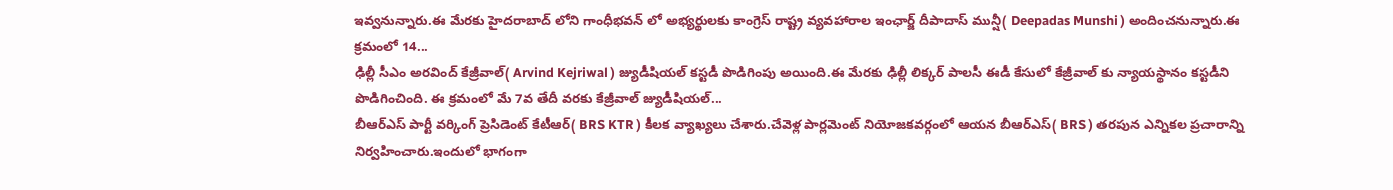ఇవ్వనున్నారు.ఈ మేరకు హైదరాబాద్ లోని గాంధీభవన్ లో అభ్యర్థులకు కాంగ్రెస్ రాష్ట్ర వ్యవహారాల ఇంఛార్జ్ దీపాదాస్ మున్షీ( Deepadas Munshi ) అందించనున్నారు.ఈ క్రమంలో 14...
ఢిల్లీ సీఎం అరవింద్ కేజ్రీవాల్( Arvind Kejriwal ) జ్యుడీషియల్ కస్టడీ పొడిగింపు అయింది.ఈ మేరకు ఢిల్లీ లిక్కర్ పాలసీ ఈడీ కేసులో కేజ్రీవాల్ కు న్యాయస్థానం కస్టడీని పొడిగించింది. ఈ క్రమంలో మే 7వ తేదీ వరకు కేజ్రీవాల్ జ్యుడీషియల్...
బీఆర్ఎస్ పార్టీ వర్కింగ్ ప్రెసిడెంట్ కేటీఆర్( BRS KTR ) కీలక వ్యాఖ్యలు చేశారు.చేవెళ్ల పార్లమెంట్ నియోజకవర్గంలో ఆయన బీఆర్ఎస్( BRS ) తరపున ఎన్నికల ప్రచారాన్ని నిర్వహించారు.ఇందులో భాగంగా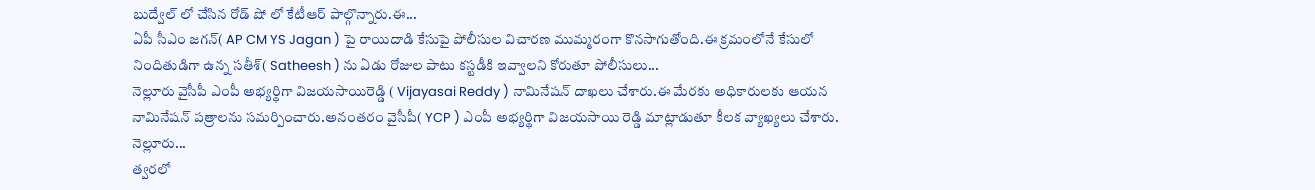బుద్వేల్ లో చేసిన రోడ్ షో లో కేటీఆర్ పాల్గొన్నారు.ఈ...
ఏపీ సీఎం జగన్( AP CM YS Jagan ) పై రాయిదాడి కేసుపై పోలీసుల విచారణ ముమ్మరంగా కొనసాగుతోంది.ఈ క్రమంలోనే కేసులో నిందితుడిగా ఉన్న సతీశ్( Satheesh ) ను ఏడు రోజుల పాటు కస్టడీకి ఇవ్వాలని కోరుతూ పోలీసులు...
నెల్లూరు వైసీపీ ఎంపీ అభ్యర్థిగా విజయసాయిరెడ్డి ( Vijayasai Reddy ) నామినేషన్ దాఖలు చేశారు.ఈ మేరకు అధికారులకు ఆయన నామినేషన్ పత్రాలను సమర్పించారు.అనంతరం వైసీపీ( YCP ) ఎంపీ అభ్యర్థిగా విజయసాయి రెడ్డి మాట్లాడుతూ కీలక వ్యాఖ్యలు చేశారు. నెల్లూరు...
త్వరలో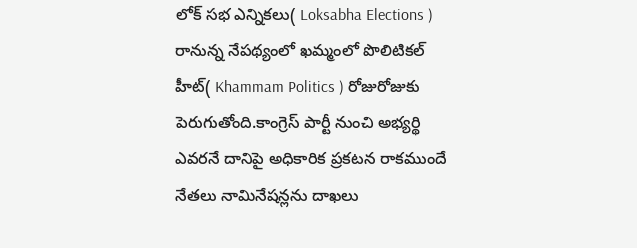లోక్ సభ ఎన్నికలు( Loksabha Elections ) రానున్న నేపథ్యంలో ఖమ్మంలో పొలిటికల్ హీట్( Khammam Politics ) రోజురోజుకు పెరుగుతోంది.కాంగ్రెస్ పార్టీ నుంచి అభ్యర్థి ఎవరనే దానిపై అధికారిక ప్రకటన రాకముందే నేతలు నామినేషన్లను దాఖలు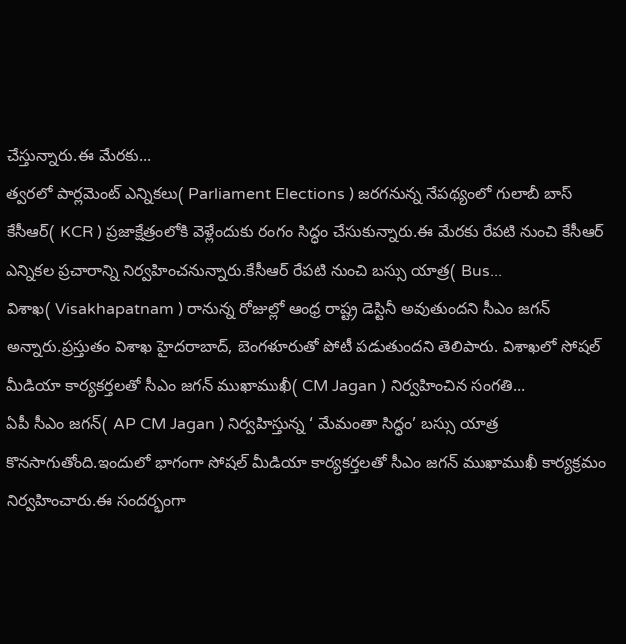చేస్తున్నారు.ఈ మేరకు...
త్వరలో పార్లమెంట్ ఎన్నికలు( Parliament Elections ) జరగనున్న నేపథ్యంలో గులాబీ బాస్ కేసీఆర్( KCR ) ప్రజాక్షేత్రంలోకి వెళ్లేందుకు రంగం సిద్ధం చేసుకున్నారు.ఈ మేరకు రేపటి నుంచి కేసీఆర్ ఎన్నికల ప్రచారాన్ని నిర్వహించనున్నారు.కేసీఆర్ రేపటి నుంచి బస్సు యాత్ర( Bus...
విశాఖ( Visakhapatnam ) రానున్న రోజుల్లో ఆంధ్ర రాష్ట్ర డెస్టినీ అవుతుందని సీఎం జగన్ అన్నారు.ప్రస్తుతం విశాఖ హైదరాబాద్, బెంగళూరుతో పోటీ పడుతుందని తెలిపారు. విశాఖలో సోషల్ మీడియా కార్యకర్తలతో సీఎం జగన్ ముఖాముఖీ( CM Jagan ) నిర్వహించిన సంగతి...
ఏపీ సీఎం జగన్( AP CM Jagan ) నిర్వహిస్తున్న ‘ మేమంతా సిద్ధం’ బస్సు యాత్ర కొనసాగుతోంది.ఇందులో భాగంగా సోషల్ మీడియా కార్యకర్తలతో సీఎం జగన్ ముఖాముఖీ కార్యక్రమం నిర్వహించారు.ఈ సందర్భంగా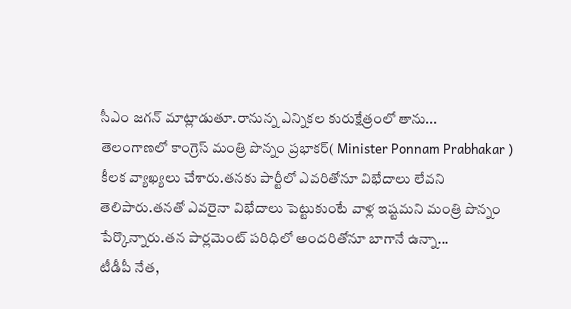సీఎం జగన్ మాట్లాడుతూ.రానున్న ఎన్నికల కురుక్షేత్రంలో తాను...
తెలంగాణలో కాంగ్రెస్ మంత్రి పొన్నం ప్రభాకర్( Minister Ponnam Prabhakar ) కీలక వ్యాఖ్యలు చేశారు.తనకు పార్టీలో ఎవరితోనూ విభేదాలు లేవని తెలిపారు.తనతో ఎవరైనా విభేదాలు పెట్టుకుంటే వాళ్ల ఇష్టమని మంత్రి పొన్నం పేర్కొన్నారు.తన పార్లమెంట్ పరిధిలో అందరితోనూ బాగానే ఉన్నా...
టీడీపీ నేత,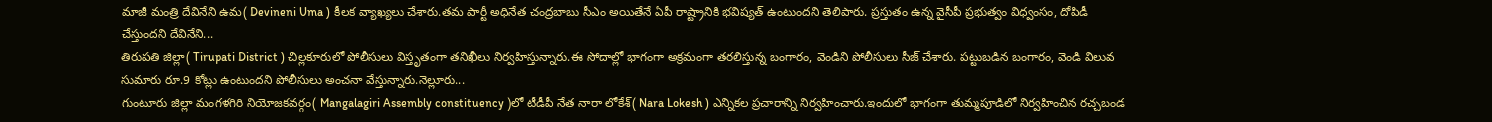మాజీ మంత్రి దేవినేని ఉమ( Devineni Uma ) కీలక వ్యాఖ్యలు చేశారు.తమ పార్టీ అధినేత చంద్రబాబు సీఎం అయితేనే ఏపీ రాష్ట్రానికి భవిష్యత్ ఉంటుందని తెలిపారు. ప్రస్తుతం ఉన్న వైసీపీ ప్రభుత్వం విధ్వంసం, దోపిడీ చేస్తుందని దేవినేని...
తిరుపతి జిల్లా( Tirupati District ) చిల్లకూరులో పోలీసులు విస్తృతంగా తనిఖీలు నిర్వహిస్తున్నారు.ఈ సోదాల్లో భాగంగా అక్రమంగా తరలిస్తున్న బంగారం, వెండిని పోలీసులు సీజ్ చేశారు. పట్టుబడిన బంగారం, వెండి విలువ సుమారు రూ.9 కోట్లు ఉంటుందని పోలీసులు అంచనా వేస్తున్నారు.నెల్లూరు...
గుంటూరు జిల్లా మంగళగిరి నియోజకవర్గం( Mangalagiri Assembly constituency )లో టీడీపీ నేత నారా లోకేశ్( Nara Lokesh ) ఎన్నికల ప్రచారాన్ని నిర్వహించారు.ఇందులో భాగంగా తుమ్మపూడిలో నిర్వహించిన రచ్చబండ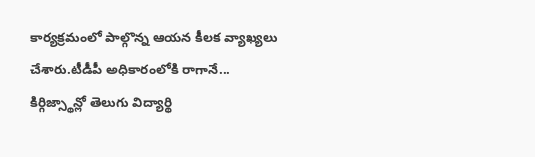కార్యక్రమంలో పాల్గొన్న ఆయన కీలక వ్యాఖ్యలు చేశారు.టీడీపీ అధికారంలోకి రాగానే...
కిర్గిజ్స్థాన్లో తెలుగు విద్యార్థి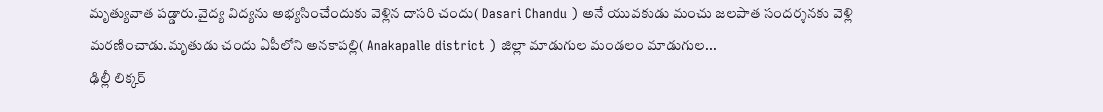మృత్యువాత పడ్డారు.వైద్య విద్యను అభ్యసించేందుకు వెళ్లిన దాసరి చందు( Dasari Chandu ) అనే యువకుడు మంచు జలపాత సందర్శనకు వెళ్లి మరణించాడు.మృతుడు చందు ఏపీలోని అనకాపల్లి( Anakapalle district ) జిల్లా మాడుగుల మండలం మాడుగుల...
ఢిల్లీ లిక్కర్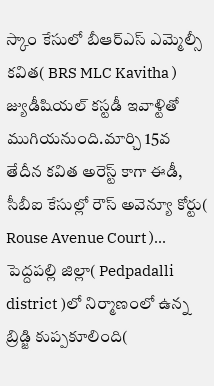స్కాం కేసులో బీఆర్ఎస్ ఎమ్మెల్సీ కవిత( BRS MLC Kavitha ) జ్యుడీషియల్ కస్టడీ ఇవాళ్టితో ముగియనుంది.మార్చి 15వ తేదీన కవిత అరెస్ట్ కాగా ఈడీ, సీబీఐ కేసుల్లో రౌస్ అవెన్యూ కోర్టు( Rouse Avenue Court )...
పెద్దపల్లి జిల్లా( Pedpadalli district )లో నిర్మాణంలో ఉన్న బ్రిడ్జి కుప్పకూలింది(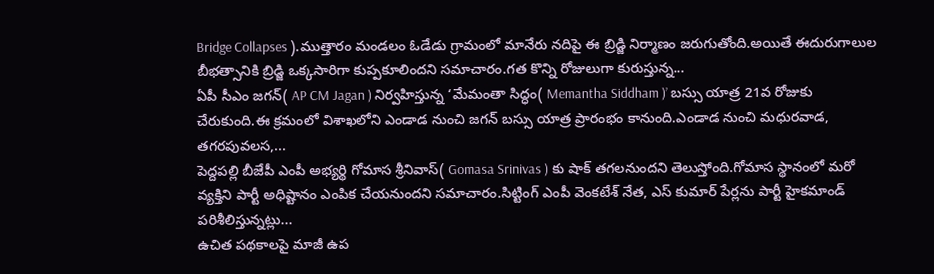Bridge Collapses ).ముత్తారం మండలం ఓడేడు గ్రామంలో మానేరు నదిపై ఈ బ్రిడ్జి నిర్మాణం జరుగుతోంది.అయితే ఈదురుగాలుల బీభత్సానికి బ్రిడ్జి ఒక్కసారిగా కుప్పకూలిందని సమాచారం.గత కొన్ని రోజులుగా కురుస్తున్న...
ఏపీ సీఎం జగన్( AP CM Jagan ) నిర్వహిస్తున్న ‘మేమంతా సిద్ధం( Memantha Siddham )’ బస్సు యాత్ర 21వ రోజుకు చేరుకుంది.ఈ క్రమంలో విశాఖలోని ఎండాడ నుంచి జగన్ బస్సు యాత్ర ప్రారంభం కానుంది.ఎండాడ నుంచి మధురవాడ, తగరపువలస,...
పెద్దపల్లి బీజేపీ ఎంపీ అభ్యర్థి గోమాస శ్రీనివాస్( Gomasa Srinivas ) కు షాక్ తగలనుందని తెలుస్తోంది.గోమాస స్థానంలో మరో వ్యక్తిని పార్టీ అధిష్టానం ఎంపిక చేయనుందని సమాచారం.సిట్టింగ్ ఎంపీ వెంకటేశ్ నేత, ఎస్ కుమార్ పేర్లను పార్టీ హైకమాండ్ పరిశీలిస్తున్నట్లు...
ఉచిత పథకాలపై మాజీ ఉప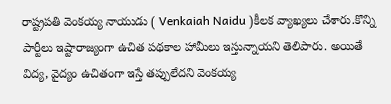రాష్ట్రపతి వెంకయ్య నాయుడు ( Venkaiah Naidu )కీలక వ్యాఖ్యలు చేశారు.కొన్ని పార్టీలు ఇష్టారాజ్యంగా ఉచిత పథకాల హామీలు ఇస్తున్నాయని తెలిపారు. అయితే విద్య, వైద్యం ఉచితంగా ఇస్తే తప్పులేదని వెంకయ్య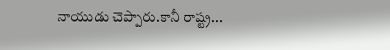నాయుడు చెప్పారు.కానీ రాష్ట్ర...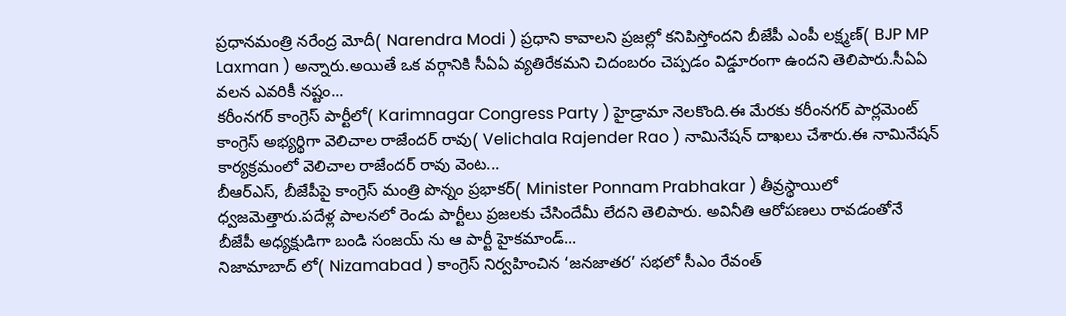ప్రధానమంత్రి నరేంద్ర మోదీ( Narendra Modi ) ప్రధాని కావాలని ప్రజల్లో కనిపిస్తోందని బీజేపీ ఎంపీ లక్ష్మణ్( BJP MP Laxman ) అన్నారు.అయితే ఒక వర్గానికి సీఏఏ వ్యతిరేకమని చిదంబరం చెప్పడం విడ్డూరంగా ఉందని తెలిపారు.సీఏఏ వలన ఎవరికీ నష్టం...
కరీంనగర్ కాంగ్రెస్ పార్టీలో( Karimnagar Congress Party ) హైడ్రామా నెలకొంది.ఈ మేరకు కరీంనగర్ పార్లమెంట్ కాంగ్రెస్ అభ్యర్థిగా వెలిచాల రాజేందర్ రావు( Velichala Rajender Rao ) నామినేషన్ దాఖలు చేశారు.ఈ నామినేషన్ కార్యక్రమంలో వెలిచాల రాజేందర్ రావు వెంట...
బీఆర్ఎస్, బీజేపీపై కాంగ్రెస్ మంత్రి పొన్నం ప్రభాకర్( Minister Ponnam Prabhakar ) తీవ్రస్థాయిలో ధ్వజమెత్తారు.పదేళ్ల పాలనలో రెండు పార్టీలు ప్రజలకు చేసిందేమీ లేదని తెలిపారు. అవినీతి ఆరోపణలు రావడంతోనే బీజేపీ అధ్యక్షుడిగా బండి సంజయ్ ను ఆ పార్టీ హైకమాండ్...
నిజామాబాద్ లో( Nizamabad ) కాంగ్రెస్ నిర్వహించిన ‘జనజాతర’ సభలో సీఎం రేవంత్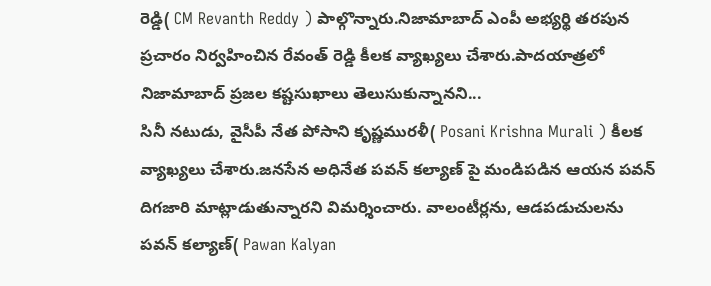రెడ్డి( CM Revanth Reddy ) పాల్గొన్నారు.నిజామాబాద్ ఎంపీ అభ్యర్థి తరపున ప్రచారం నిర్వహించిన రేవంత్ రెడ్డి కీలక వ్యాఖ్యలు చేశారు.పాదయాత్రలో నిజామాబాద్ ప్రజల కష్టసుఖాలు తెలుసుకున్నానని...
సినీ నటుడు, వైసీపీ నేత పోసాని కృష్ణమురళీ( Posani Krishna Murali ) కీలక వ్యాఖ్యలు చేశారు.జనసేన అధినేత పవన్ కల్యాణ్ పై మండిపడిన ఆయన పవన్ దిగజారి మాట్లాడుతున్నారని విమర్శించారు. వాలంటీర్లను, ఆడపడుచులను పవన్ కల్యాణ్( Pawan Kalyan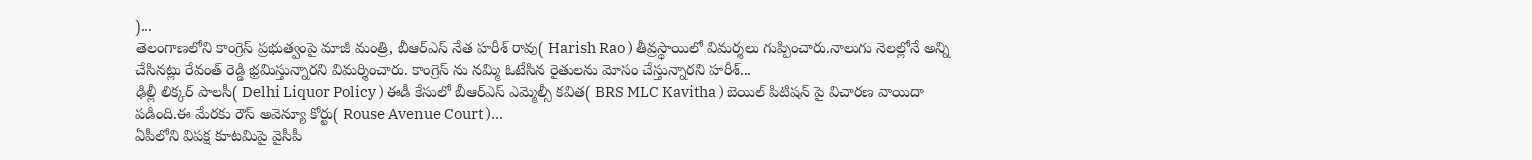)...
తెలంగాణలోని కాంగ్రెస్ ప్రభుత్వంపై మాజీ మంత్రి, బీఆర్ఎస్ నేత హరీశ్ రావు( Harish Rao ) తీవ్రస్థాయిలో విమర్శలు గుప్పించారు.నాలుగు నెలల్లోనే అన్ని చేసినట్లు రేవంత్ రెడ్డి భ్రమిస్తున్నారని విమర్శించారు. కాంగ్రెస్ ను నమ్మి ఓటేసిన రైతులను మోసం చేస్తున్నారని హరీశ్...
ఢిల్లీ లిక్కర్ పాలసీ( Delhi Liquor Policy ) ఈడీ కేసులో బీఆర్ఎస్ ఎమ్మెల్సీ కవిత( BRS MLC Kavitha ) బెయిల్ పిటిషన్ పై విచారణ వాయిదా పడింది.ఈ మేరకు రౌస్ అవెన్యూ కోర్టు( Rouse Avenue Court )...
ఏపీలోని విపక్ష కూటమిపై వైసీపీ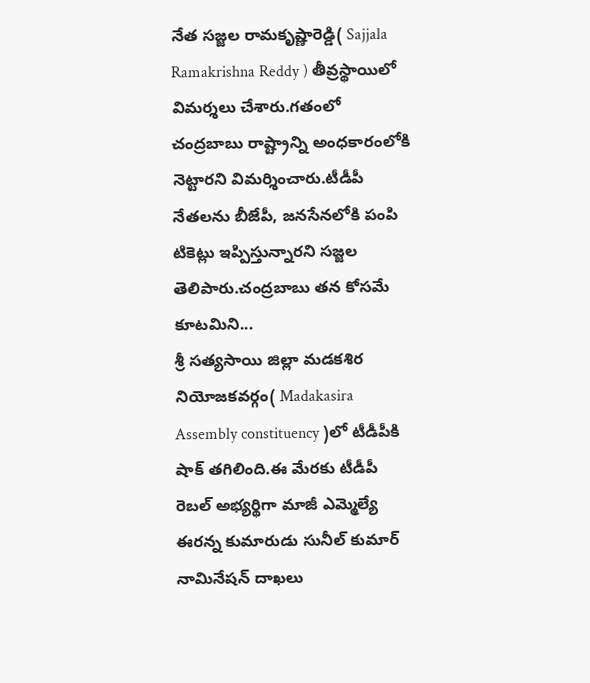నేత సజ్జల రామకృష్ణారెడ్డి( Sajjala Ramakrishna Reddy ) తీవ్రస్థాయిలో విమర్శలు చేశారు.గతంలో చంద్రబాబు రాష్ట్రాన్ని అంధకారంలోకి నెట్టారని విమర్శించారు.టీడీపీ నేతలను బీజేపీ, జనసేనలోకి పంపి టికెట్లు ఇప్పిస్తున్నారని సజ్జల తెలిపారు.చంద్రబాబు తన కోసమే కూటమిని...
శ్రీ సత్యసాయి జిల్లా మడకశిర నియోజకవర్గం( Madakasira Assembly constituency )లో టీడీపీకి షాక్ తగిలింది.ఈ మేరకు టీడీపీ రెబల్ అభ్యర్థిగా మాజీ ఎమ్మెల్యే ఈరన్న కుమారుడు సునీల్ కుమార్ నామినేషన్ దాఖలు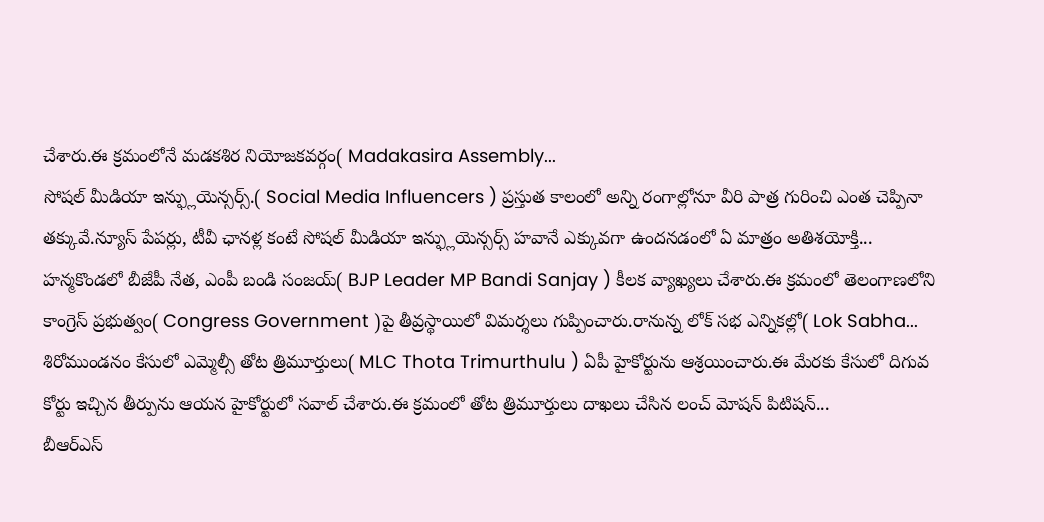చేశారు.ఈ క్రమంలోనే మడకశిర నియోజకవర్గం( Madakasira Assembly...
సోషల్ మీడియా ఇన్ఫ్లుయెన్సర్స్.( Social Media Influencers ) ప్రస్తుత కాలంలో అన్ని రంగాల్లోనూ వీరి పాత్ర గురించి ఎంత చెప్పినా తక్కువే.న్యూస్ పేపర్లు, టీవీ ఛానళ్ల కంటే సోషల్ మీడియా ఇన్ఫ్లుయెన్సర్స్ హవానే ఎక్కువగా ఉందనడంలో ఏ మాత్రం అతిశయోక్తి...
హన్మకొండలో బీజేపీ నేత, ఎంపీ బండి సంజయ్( BJP Leader MP Bandi Sanjay ) కీలక వ్యాఖ్యలు చేశారు.ఈ క్రమంలో తెలంగాణలోని కాంగ్రెస్ ప్రభుత్వం( Congress Government )పై తీవ్రస్థాయిలో విమర్శలు గుప్పించారు.రానున్న లోక్ సభ ఎన్నికల్లో( Lok Sabha...
శిరోముండనం కేసులో ఎమ్మెల్సీ తోట త్రిమూర్తులు( MLC Thota Trimurthulu ) ఏపీ హైకోర్టును ఆశ్రయించారు.ఈ మేరకు కేసులో దిగువ కోర్టు ఇచ్చిన తీర్పును ఆయన హైకోర్టులో సవాల్ చేశారు.ఈ క్రమంలో తోట త్రిమూర్తులు దాఖలు చేసిన లంచ్ మోషన్ పిటిషన్...
బీఆర్ఎస్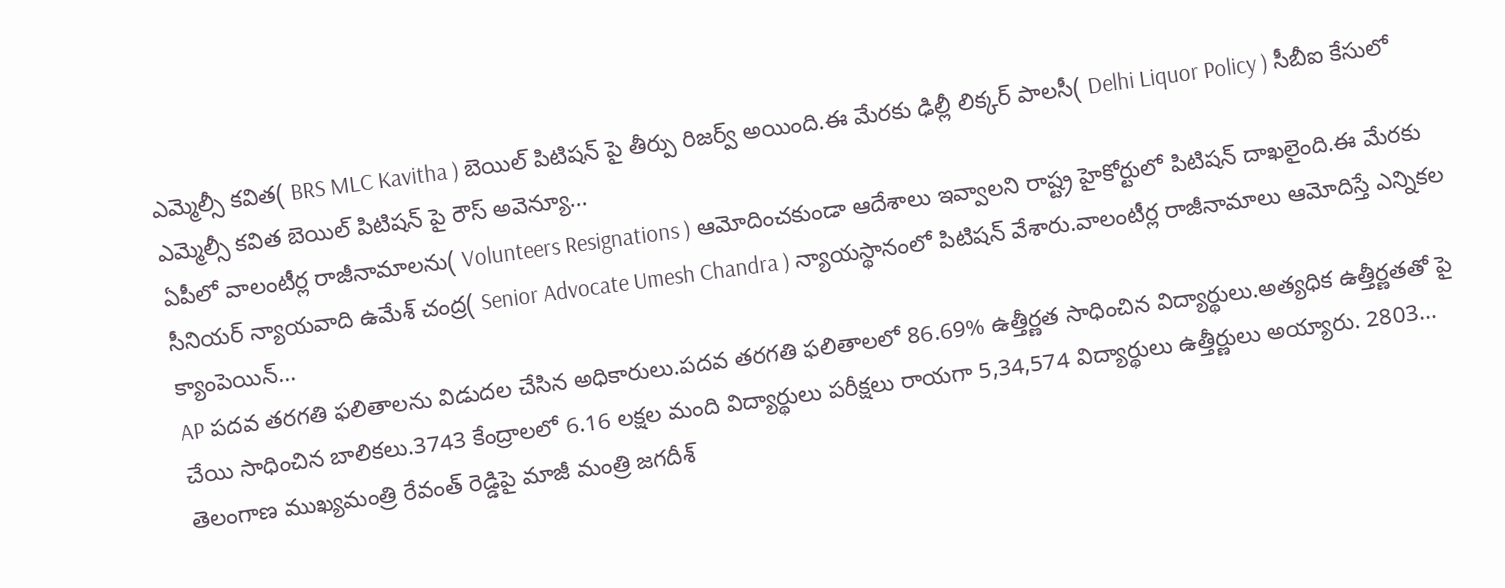ఎమ్మెల్సీ కవిత( BRS MLC Kavitha ) బెయిల్ పిటిషన్ పై తీర్పు రిజర్వ్ అయింది.ఈ మేరకు ఢిల్లీ లిక్కర్ పాలసీ( Delhi Liquor Policy ) సీబీఐ కేసులో ఎమ్మెల్సీ కవిత బెయిల్ పిటిషన్ పై రౌస్ అవెన్యూ...
ఏపీలో వాలంటీర్ల రాజీనామాలను( Volunteers Resignations ) ఆమోదించకుండా ఆదేశాలు ఇవ్వాలని రాష్ట్ర హైకోర్టులో పిటిషన్ దాఖలైంది.ఈ మేరకు సీనియర్ న్యాయవాది ఉమేశ్ చంద్ర( Senior Advocate Umesh Chandra ) న్యాయస్థానంలో పిటిషన్ వేశారు.వాలంటీర్ల రాజీనామాలు ఆమోదిస్తే ఎన్నికల క్యాంపెయిన్...
AP పదవ తరగతి ఫలితాలను విడుదల చేసిన అధికారులు.పదవ తరగతి ఫలితాలలో 86.69% ఉత్తీర్ణత సాధించిన విద్యార్థులు.అత్యధిక ఉత్తీర్ణతతో పై చేయి సాధించిన బాలికలు.3743 కేంద్రాలలో 6.16 లక్షల మంది విద్యార్థులు పరీక్షలు రాయగా 5,34,574 విద్యార్థులు ఉత్తీర్ణులు అయ్యారు. 2803...
తెలంగాణ ముఖ్యమంత్రి రేవంత్ రెడ్డిపై మాజీ మంత్రి జగదీశ్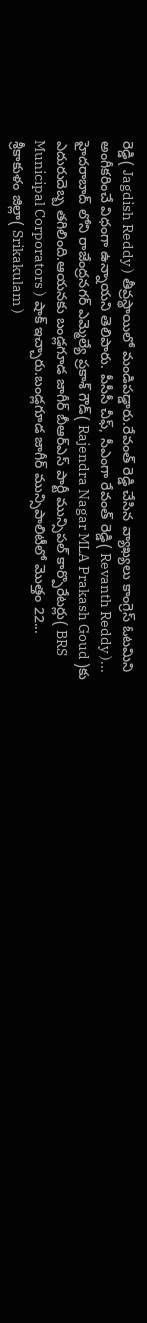రెడ్డి( Jagdish Reddy ) తీవ్రస్థాయిలో మండిపడ్డారు.రేవంత్ రెడ్డి చేసిన వ్యాఖ్యలు కాంగ్రెస్ ఓటమిని అంగీకరించే విధంగా ఉన్నాయని తెలిపారు. పీసీసీ చీఫ్, సీఎంగా రేవంత్ రెడ్డి( Revanth Reddy )...
హైదరాబాద్ లోని రాజేంద్రనగర్ ఎమ్మెల్యే ప్రకాశ్ గౌడ్( Rajendra Nagar MLA Prakash Goud )కు ఎదురుదెబ్బ తగిలింది.ఆయనకు బండ్లగూడ జాగీర్ బీఆర్ఎస్ పార్టీ మున్సిపల్ కార్పొరేటర్లు( BRS Municipal Corporators ) షాక్ ఇచ్చారు.బండ్లగూడ జాగీర్ మున్సిపాలిటీలో మొత్తం 22...
శ్రీకాకుళం జిల్లా( Srikakulam )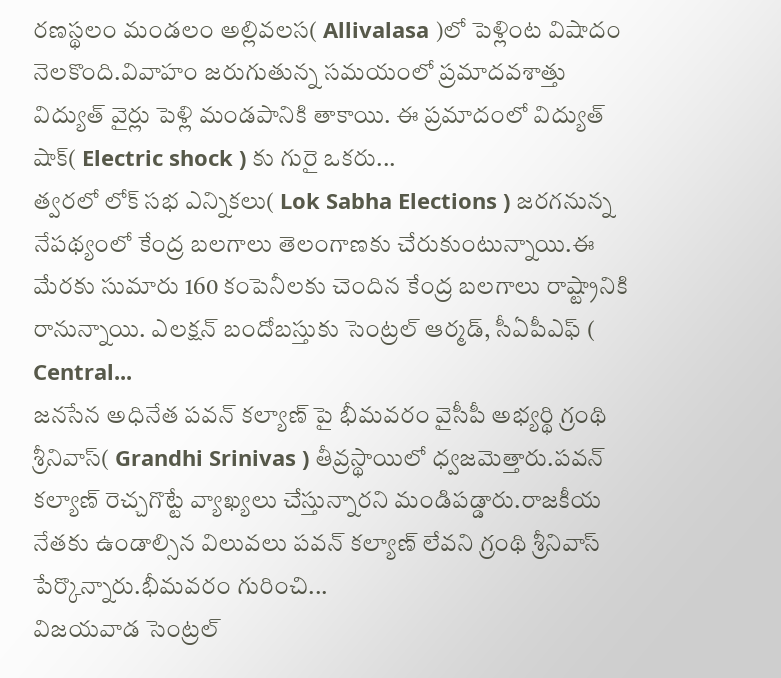రణస్థలం మండలం అల్లివలస( Allivalasa )లో పెళ్లింట విషాదం నెలకొంది.వివాహం జరుగుతున్న సమయంలో ప్రమాదవశాత్తు విద్యుత్ వైర్లు పెళ్లి మండపానికి తాకాయి. ఈ ప్రమాదంలో విద్యుత్ షాక్( Electric shock ) కు గురై ఒకరు...
త్వరలో లోక్ సభ ఎన్నికలు( Lok Sabha Elections ) జరగనున్న నేపథ్యంలో కేంద్ర బలగాలు తెలంగాణకు చేరుకుంటున్నాయి.ఈ మేరకు సుమారు 160 కంపెనీలకు చెందిన కేంద్ర బలగాలు రాష్ట్రానికి రానున్నాయి. ఎలక్షన్ బందోబస్తుకు సెంట్రల్ ఆర్మడ్, సీఏపీఎఫ్ ( Central...
జనసేన అధినేత పవన్ కల్యాణ్ పై భీమవరం వైసీపీ అభ్యర్థి గ్రంథి శ్రీనివాస్( Grandhi Srinivas ) తీవ్రస్థాయిలో ధ్వజమెత్తారు.పవన్ కల్యాణ్ రెచ్చగొట్టే వ్యాఖ్యలు చేస్తున్నారని మండిపడ్డారు.రాజకీయ నేతకు ఉండాల్సిన విలువలు పవన్ కల్యాణ్ లేవని గ్రంథి శ్రీనివాస్ పేర్కొన్నారు.భీమవరం గురించి...
విజయవాడ సెంట్రల్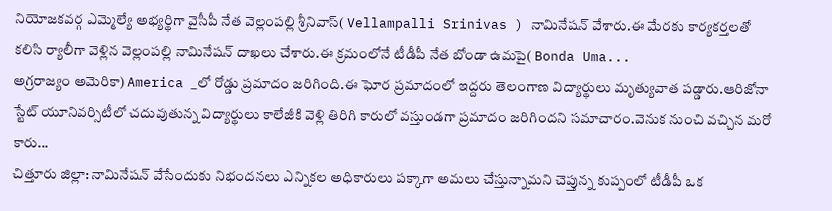నియోజకవర్గ ఎమ్మెల్యే అభ్యర్థిగా వైసీపీ నేత వెల్లంపల్లి శ్రీనివాస్( Vellampalli Srinivas ) నామినేషన్ వేశారు.ఈ మేరకు కార్యకర్తలతో కలిసి ర్యాలీగా వెళ్లిన వెల్లంపల్లి నామినేషన్ దాఖలు చేశారు.ఈ క్రమంలోనే టీడీపీ నేత బోండా ఉమపై( Bonda Uma...
అగ్రరాజ్యం అమెరికా) America _లో రోడ్డు ప్రమాదం జరిగింది.ఈ ఘోర ప్రమాదంలో ఇద్దరు తెలంగాణ విద్యార్థులు మృత్యువాత పడ్డారు.ఆరిజోనా స్టేట్ యూనివర్సిటీలో చదువుతున్న విద్యార్థులు కాలేజీకి వెళ్లి తిరిగి కారులో వస్తుండగా ప్రమాదం జరిగిందని సమాచారం.వెనుక నుంచి వచ్చిన మరో కారు...
చిత్తూరు జిల్లా: నామినేషన్ వేసేందుకు నిభందనలు ఎన్నికల అధికారులు పక్కాగా అమలు చేస్తున్నామని చెప్తున్న కుప్పంలో టీడీపీ ఒక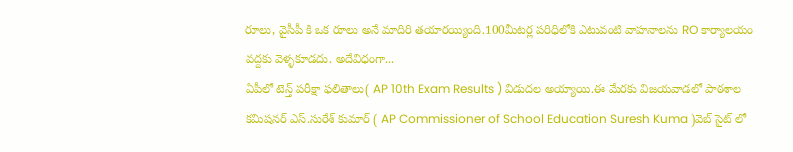రూలు, వైసీపీ కి ఒక రూలు అనే మాదిరి తయారయ్యింది.100మీటర్ల పరిధిలోకి ఎటువంటి వాహనాలను RO కార్యాలయం వద్దకు వెళ్ళకూడదు. అదేవిధంగా...
ఏపీలో టెన్త్ పరీక్షా ఫలితాలు( AP 10th Exam Results ) విడుదల అయ్యాయి.ఈ మేరకు విజయవాడలో పాఠశాల కమిషనర్ ఎస్.సురేశ్ కుమార్ ( AP Commissioner of School Education Suresh Kuma )వెబ్ సైట్ లో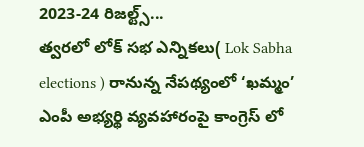2023-24 రిజల్ట్స్...
త్వరలో లోక్ సభ ఎన్నికలు( Lok Sabha elections ) రానున్న నేపథ్యంలో ‘ఖమ్మం’ ఎంపీ అభ్యర్థి వ్యవహారంపై కాంగ్రెస్ లో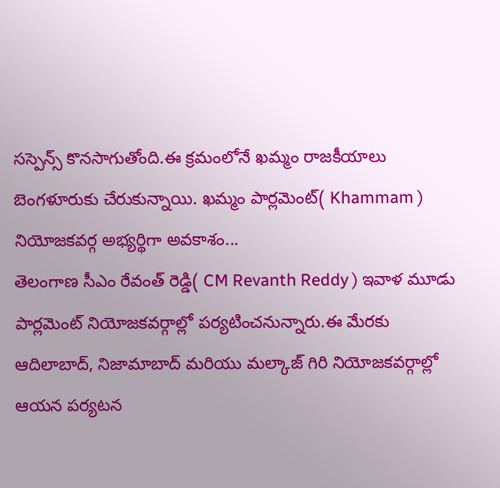సస్పెన్స్ కొనసాగుతోంది.ఈ క్రమంలోనే ఖమ్మం రాజకీయాలు బెంగళూరుకు చేరుకున్నాయి. ఖమ్మం పార్లమెంట్( Khammam ) నియోజకవర్గ అభ్యర్థిగా అవకాశం...
తెలంగాణ సీఎం రేవంత్ రెడ్డి( CM Revanth Reddy ) ఇవాళ మూడు పార్లమెంట్ నియోజకవర్గాల్లో పర్యటించనున్నారు.ఈ మేరకు ఆదిలాబాద్, నిజామాబాద్ మరియు మల్కాజ్ గిరి నియోజకవర్గాల్లో ఆయన పర్యటన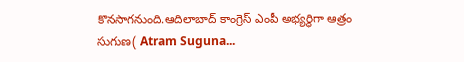కొనసాగనుంది.ఆదిలాబాద్ కాంగ్రెస్ ఎంపీ అభ్యర్థిగా ఆత్రం సుగుణ( Atram Suguna...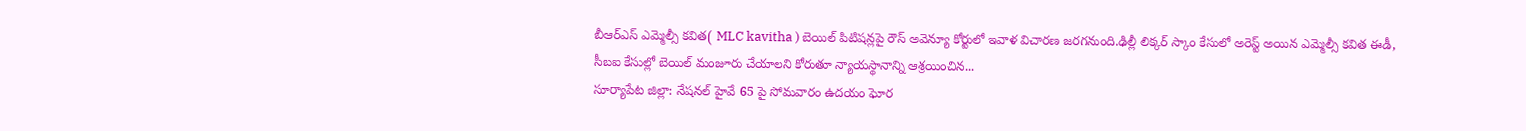బీఆర్ఎస్ ఎమ్మెల్సీ కవిత( MLC kavitha ) బెయిల్ పిటిషన్లపై రౌస్ అవెన్యూ కోర్టులో ఇవాళ విచారణ జరగనుంది.ఢిల్లీ లిక్కర్ స్కాం కేసులో అరెస్ట్ అయిన ఎమ్మెల్సీ కవిత ఈడీ, సీబఐ కేసుల్లో బెయిల్ మంజూరు చేయాలని కోరుతూ న్యాయస్థానాన్ని ఆశ్రయించిన...
సూర్యాపేట జిల్లా: నేషనల్ హైవే 65 పై సోమవారం ఉదయం ఘోర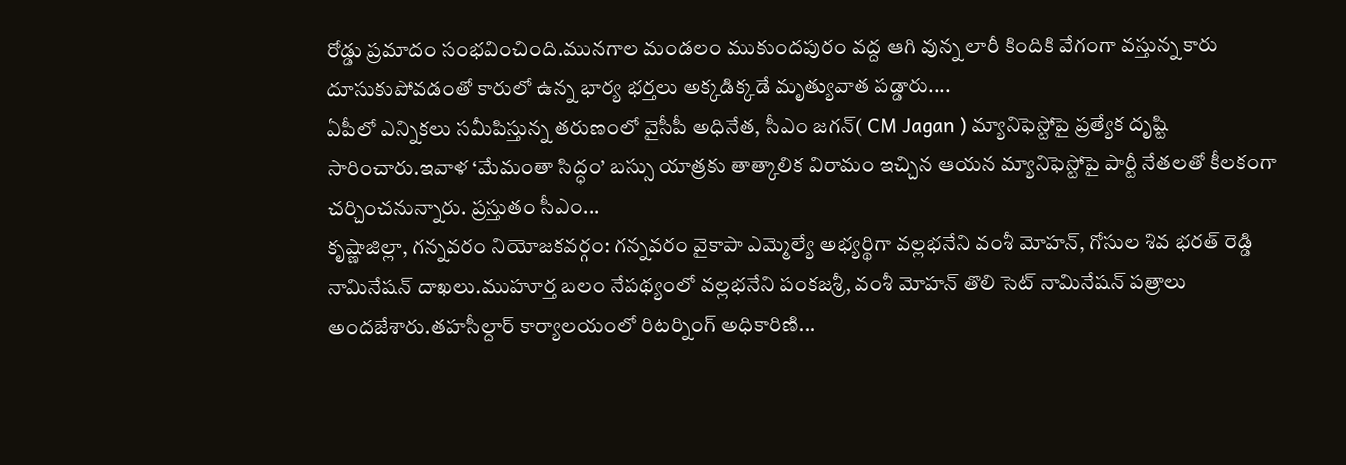రోడ్డు ప్రమాదం సంభవించింది.మునగాల మండలం ముకుందపురం వద్ద ఆగి వున్న లారీ కిందికి వేగంగా వస్తున్న కారు దూసుకుపోవడంతో కారులో ఉన్న భార్య భర్తలు అక్కడిక్కడే మృత్యువాత పడ్డారు....
ఏపీలో ఎన్నికలు సమీపిస్తున్న తరుణంలో వైసీపీ అధినేత, సీఎం జగన్( CM Jagan ) మ్యానిఫెస్టోపై ప్రత్యేక దృష్టి సారించారు.ఇవాళ ‘మేమంతా సిద్ధం’ బస్సు యాత్రకు తాత్కాలిక విరామం ఇచ్చిన ఆయన మ్యానిఫెస్టోపై పార్టీ నేతలతో కీలకంగా చర్చించనున్నారు. ప్రస్తుతం సీఎం...
కృష్ణాజిల్లా, గన్నవరం నియోజకవర్గం: గన్నవరం వైకాపా ఎమ్మెల్యే అభ్యర్థిగా వల్లభనేని వంశీ మోహన్, గోసుల శివ భరత్ రెడ్డి నామినేషన్ దాఖలు.ముహూర్త బలం నేపథ్యంలో వల్లభనేని పంకజశ్రీ, వంశీ మోహన్ తొలి సెట్ నామినేషన్ పత్రాలు అందజేశారు.తహసీల్దార్ కార్యాలయంలో రిటర్నింగ్ అధికారిణి...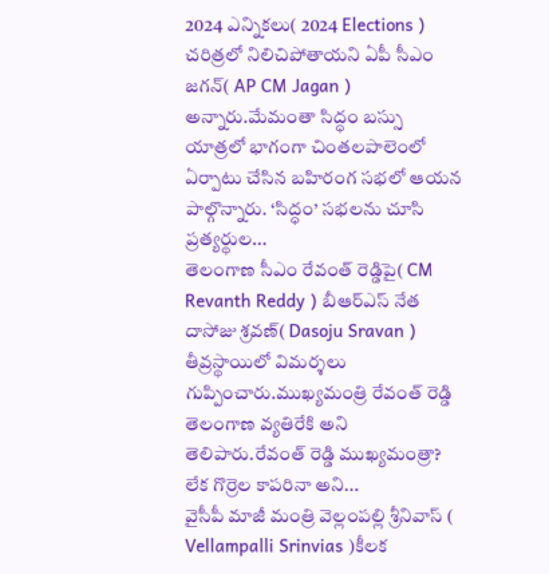2024 ఎన్నికలు( 2024 Elections ) చరిత్రలో నిలిచిపోతాయని ఏపీ సీఎం జగన్( AP CM Jagan ) అన్నారు.మేమంతా సిద్ధం బస్సు యాత్రలో భాగంగా చింతలపాలెంలో ఏర్పాటు చేసిన బహిరంగ సభలో ఆయన పాల్గొన్నారు. ‘సిద్ధం’ సభలను చూసి ప్రత్యర్థుల...
తెలంగాణ సీఎం రేవంత్ రెడ్డిపై( CM Revanth Reddy ) బీఆర్ఎస్ నేత దాసోజు శ్రవణ్( Dasoju Sravan ) తీవ్రస్థాయిలో విమర్శలు గుప్పించారు.ముఖ్యమంత్రి రేవంత్ రెడ్డి తెలంగాణ వ్యతిరేకి అని తెలిపారు.రేవంత్ రెడ్డి ముఖ్యమంత్రా? లేక గొర్రెల కాపరినా అని...
వైసీపీ మాజీ మంత్రి వెల్లంపల్లి శ్రీనివాస్ ( Vellampalli Srinvias )కీలక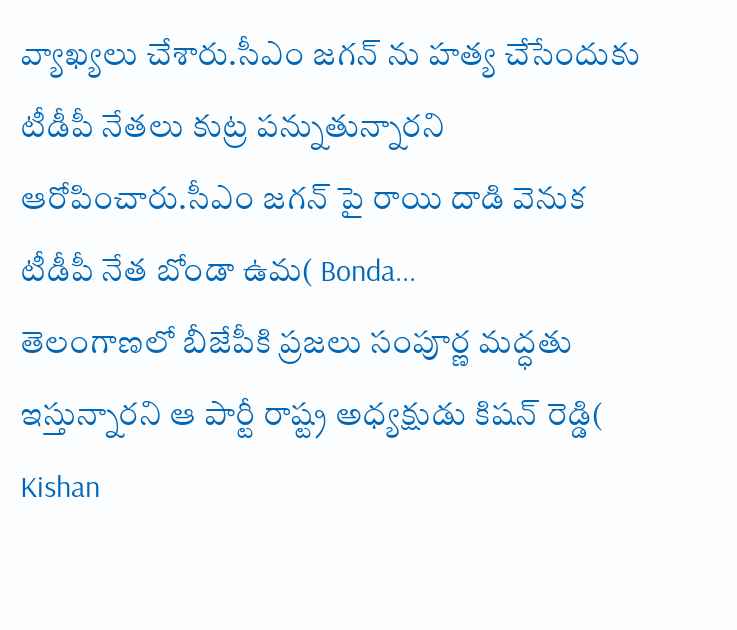వ్యాఖ్యలు చేశారు.సీఎం జగన్ ను హత్య చేసేందుకు టీడీపీ నేతలు కుట్ర పన్నుతున్నారని ఆరోపించారు.సీఎం జగన్ పై రాయి దాడి వెనుక టీడీపీ నేత బోండా ఉమ( Bonda...
తెలంగాణలో బీజేపీకి ప్రజలు సంపూర్ణ మద్ధతు ఇస్తున్నారని ఆ పార్టీ రాష్ట్ర అధ్యక్షుడు కిషన్ రెడ్డి( Kishan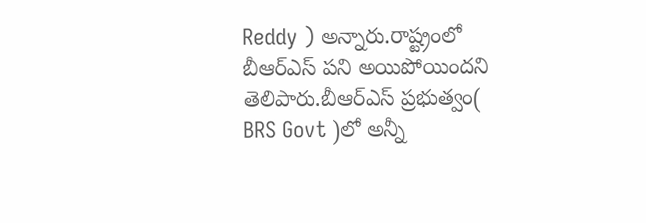Reddy ) అన్నారు.రాష్ట్రంలో బీఆర్ఎస్ పని అయిపోయిందని తెలిపారు.బీఆర్ఎస్ ప్రభుత్వం( BRS Govt )లో అన్నీ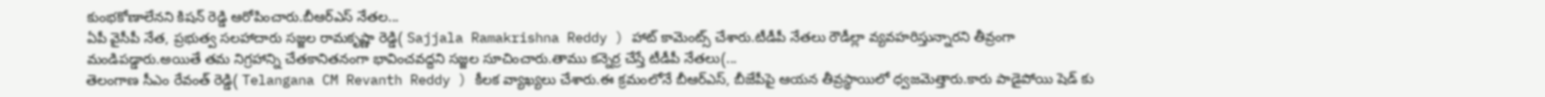కుంభకోణాలేనని కిషన్ రెడ్డి ఆరోపించారు.బీఆర్ఎస్ నేతల...
ఏపీ వైసీపీ నేత, ప్రభుత్వ సలహాదారు సజ్జల రామకృష్ణా రెడ్డి( Sajjala Ramakrishna Reddy ) హాట్ కామెంట్స్ చేశారు.టీడీపీ నేతలు రౌడీల్లా వ్యవహరిస్తున్నారని తీవ్రంగా మండిపడ్డారు.అయితే తమ నిగ్రహాన్ని చేతకానితనంగా భావించవద్దని సజ్జల సూచించారు.తాము కన్నెర్ర చేస్తే టీడీపీ నేతలు(...
తెలంగాణ సీఎం రేవంత్ రెడ్డి( Telangana CM Revanth Reddy ) కీలక వ్యాఖ్యలు చేశారు.ఈ క్రమంలోనే బీఆర్ఎస్, బీజేపీపై ఆయన తీవ్రస్థాయిలో ధ్వజమెత్తారు.కారు పాడైపోయి షెడ్ కు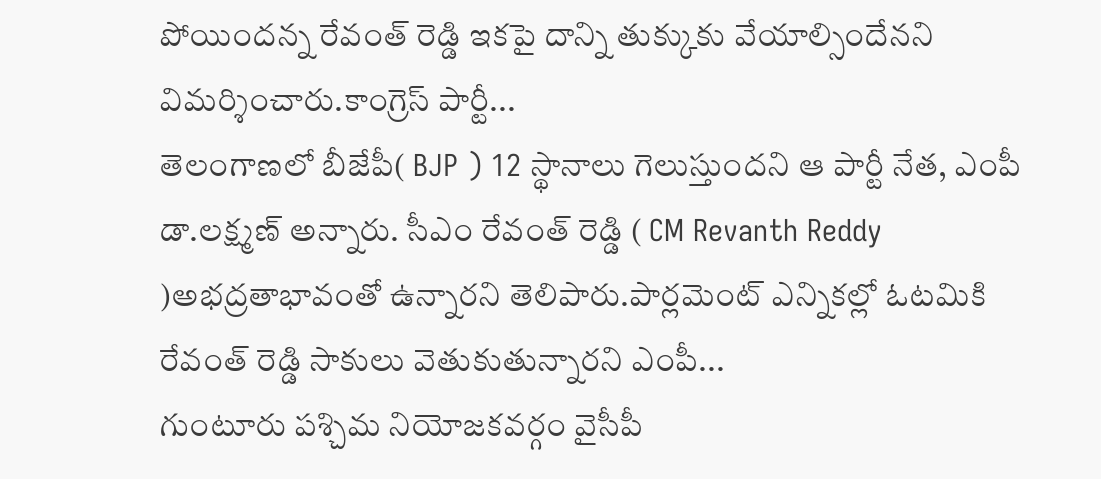పోయిందన్న రేవంత్ రెడ్డి ఇకపై దాన్ని తుక్కుకు వేయాల్సిందేనని విమర్శించారు.కాంగ్రెస్ పార్టీ...
తెలంగాణలో బీజేపీ( BJP ) 12 స్థానాలు గెలుస్తుందని ఆ పార్టీ నేత, ఎంపీ డా.లక్ష్మణ్ అన్నారు. సీఎం రేవంత్ రెడ్డి ( CM Revanth Reddy )అభద్రతాభావంతో ఉన్నారని తెలిపారు.పార్లమెంట్ ఎన్నికల్లో ఓటమికి రేవంత్ రెడ్డి సాకులు వెతుకుతున్నారని ఎంపీ...
గుంటూరు పశ్చిమ నియోజకవర్గం వైసీపీ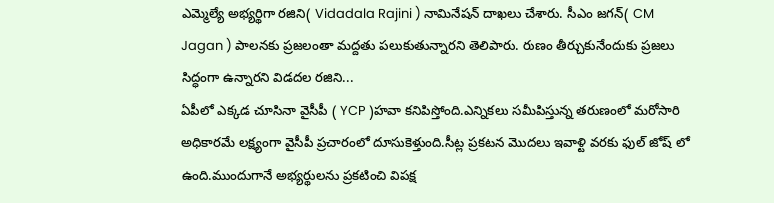ఎమ్మెల్యే అభ్యర్థిగా రజిని( Vidadala Rajini ) నామినేషన్ దాఖలు చేశారు. సీఎం జగన్( CM Jagan ) పాలనకు ప్రజలంతా మద్దతు పలుకుతున్నారని తెలిపారు. రుణం తీర్చుకునేందుకు ప్రజలు సిద్ధంగా ఉన్నారని విడదల రజిని...
ఏపీలో ఎక్కడ చూసినా వైసీపీ ( YCP )హవా కనిపిస్తోంది.ఎన్నికలు సమీపిస్తున్న తరుణంలో మరోసారి అధికారమే లక్ష్యంగా వైసీపీ ప్రచారంలో దూసుకెళ్తుంది.సీట్ల ప్రకటన మొదలు ఇవాళ్టి వరకు ఫుల్ జోష్ లో ఉంది.ముందుగానే అభ్యర్థులను ప్రకటించి విపక్ష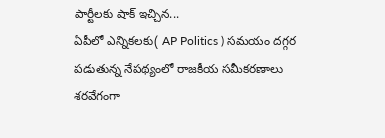పార్టీలకు షాక్ ఇచ్చిన...
ఏపీలో ఎన్నికలకు( AP Politics ) సమయం దగ్గర పడుతున్న నేపథ్యంలో రాజకీయ సమీకరణాలు శరవేగంగా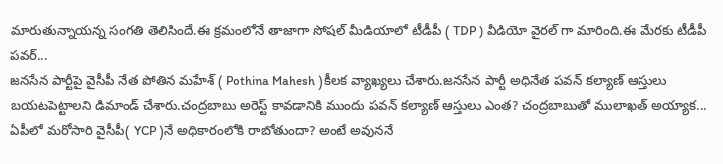మారుతున్నాయన్న సంగతి తెలిసిందే.ఈ క్రమంలోనే తాజాగా సోషల్ మీడియాలో టీడీపీ ( TDP ) వీడియో వైరల్ గా మారింది.ఈ మేరకు టీడీపీ పవర్...
జనసేన పార్టీపై వైసీపీ నేత పోతిన మహేశ్ ( Pothina Mahesh )కీలక వ్యాఖ్యలు చేశారు.జనసేన పార్టీ అధినేత పవన్ కల్యాణ్ ఆస్తులు బయటపెట్టాలని డిమాండ్ చేశారు.చంద్రబాబు అరెస్ట్ కావడానికి ముందు పవన్ కల్యాణ్ ఆస్తులు ఎంత? చంద్రబాబుతో ములాఖత్ అయ్యాక...
ఏపీలో మరోసారి వైసీపీ( YCP )నే అధికారంలోకి రాబోతుందా? అంటే అవుననే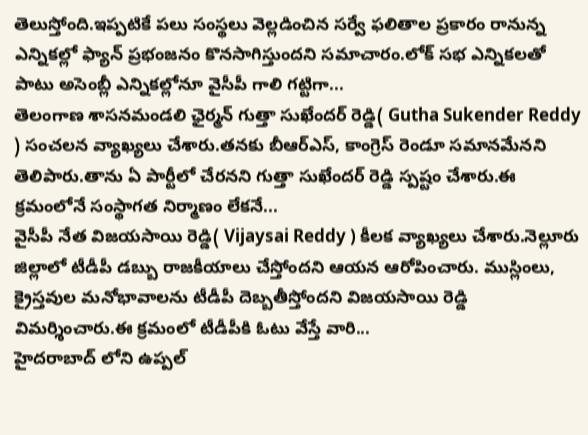తెలుస్తోంది.ఇప్పటికే పలు సంస్థలు వెల్లడించిన సర్వే ఫలితాల ప్రకారం రానున్న ఎన్నికల్లో ఫ్యాన్ ప్రభంజనం కొనసాగిస్తుందని సమాచారం.లోక్ సభ ఎన్నికలతో పాటు అసెంబ్లీ ఎన్నికల్లోనూ వైసీపీ గాలి గట్టిగా...
తెలంగాణ శాసనమండలి ఛైర్మన్ గుత్తా సుఖేందర్ రెడ్డి( Gutha Sukender Reddy ) సంచలన వ్యాఖ్యలు చేశారు.తనకు బీఆర్ఎస్, కాంగ్రెస్ రెండూ సమానమేనని తెలిపారు.తాను ఏ పార్టీలో చేరనని గుత్తా సుఖేందర్ రెడ్డి స్పష్టం చేశారు.ఈ క్రమంలోనే సంస్థాగత నిర్మాణం లేకనే...
వైసీపీ నేత విజయసాయి రెడ్డి( Vijaysai Reddy ) కీలక వ్యాఖ్యలు చేశారు.నెల్లూరు జిల్లాలో టీడీపీ డబ్బు రాజకీయాలు చేస్తోందని ఆయన ఆరోపించారు. ముస్లింలు, క్రైస్తవుల మనోభావాలను టీడీపీ దెబ్బతీస్తోందని విజయసాయి రెడ్డి విమర్శించారు.ఈ క్రమంలో టీడీపీకి ఓటు వేస్తే వారి...
హైదరాబాద్ లోని ఉప్పల్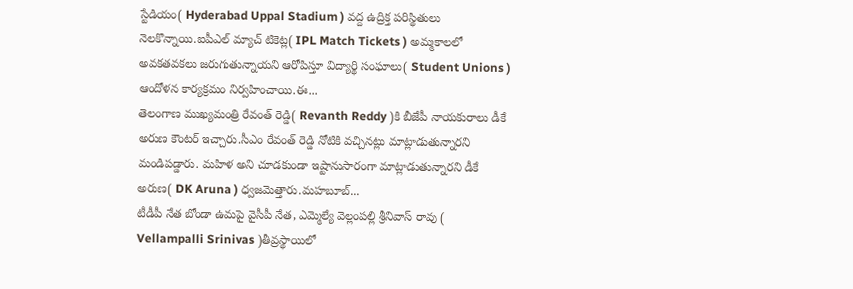స్టేడియం( Hyderabad Uppal Stadium ) వద్ద ఉద్రిక్త పరిస్థితులు నెలకొన్నాయి.ఐపీఎల్ మ్యాచ్ టికెట్ల( IPL Match Tickets ) అమ్మకాలలో అవకతవకలు జరుగుతున్నాయని ఆరోపిస్తూ విద్యార్థి సంఘాలు( Student Unions ) ఆందోళన కార్యక్రమం నిర్వహించాయి.ఈ...
తెలంగాణ ముఖ్యమంత్రి రేవంత్ రెడ్డి( Revanth Reddy )కి బీజేపీ నాయకురాలు డీకే అరుణ కౌంటర్ ఇచ్చారు.సీఎం రేవంత్ రెడ్డి నోటికి వచ్చినట్లు మాట్లాడుతున్నారని మండిపడ్డారు. మహిళ అని చూడకుండా ఇష్టానుసారంగా మాట్లాడుతున్నారని డీకే అరుణ( DK Aruna ) ధ్వజమెత్తారు.మహబూబ్...
టీడీపీ నేత బోండా ఉమపై వైసీపీ నేత, ఎమ్మెల్యే వెల్లంపల్లి శ్రీనివాస్ రావు ( Vellampalli Srinivas )తీవ్రస్థాయిలో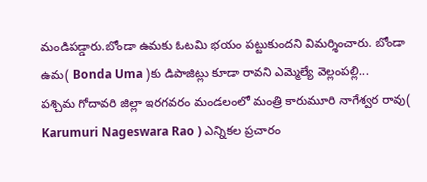మండిపడ్డారు.బోండా ఉమకు ఓటమి భయం పట్టుకుందని విమర్శించారు. బోండా ఉమ( Bonda Uma )కు డిపాజిట్లు కూడా రావని ఎమ్మెల్యే వెల్లంపల్లి...
పశ్చిమ గోదావరి జిల్లా ఇరగవరం మండలంలో మంత్రి కారుమూరి నాగేశ్వర రావు( Karumuri Nageswara Rao ) ఎన్నికల ప్రచారం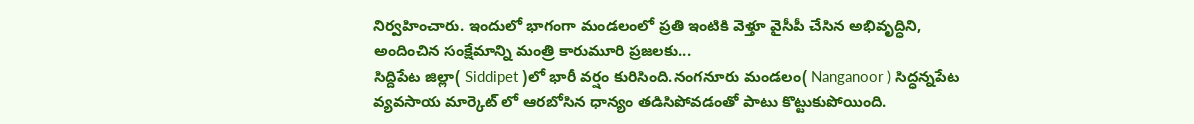నిర్వహించారు. ఇందులో భాగంగా మండలంలో ప్రతి ఇంటికి వెళ్తూ వైసీపీ చేసిన అభివృద్ధిని, అందించిన సంక్షేమాన్ని మంత్రి కారుమూరి ప్రజలకు...
సిద్దిపేట జిల్లా( Siddipet )లో భారీ వర్షం కురిసింది.నంగనూరు మండలం( Nanganoor ) సిద్ధన్నపేట వ్యవసాయ మార్కెట్ లో ఆరబోసిన ధాన్యం తడిసిపోవడంతో పాటు కొట్టుకుపోయింది.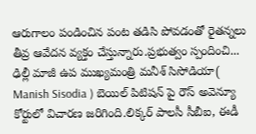ఆరుగాలం పండించిన పంట తడిసి పోవడంతో రైతన్నలు తీవ్ర ఆవేదన వ్యక్తం చేస్తున్నారు.ప్రభుత్వం స్పందించి...
ఢిల్లీ మాజీ ఉప ముఖ్యమంత్రి మనీశ్ సిసోడియా( Manish Sisodia ) బెయిల్ పిటిషన్ పై రౌస్ అవెన్యూ కోర్టులో విచారణ జరిగింది.లిక్కర్ పాలసీ సీబీఐ, ఈడీ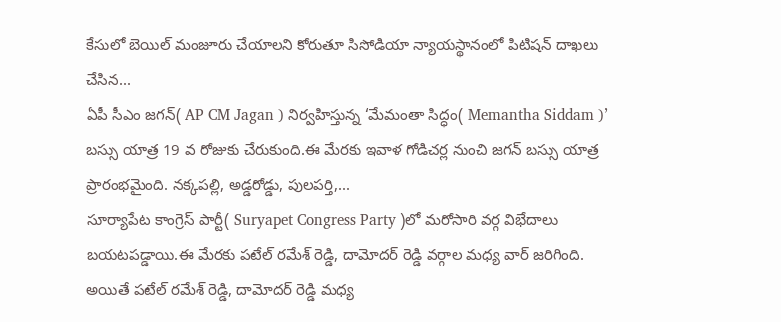కేసులో బెయిల్ మంజూరు చేయాలని కోరుతూ సిసోడియా న్యాయస్థానంలో పిటిషన్ దాఖలు చేసిన...
ఏపీ సీఎం జగన్( AP CM Jagan ) నిర్వహిస్తున్న ‘మేమంతా సిద్ధం( Memantha Siddam )’ బస్సు యాత్ర 19 వ రోజుకు చేరుకుంది.ఈ మేరకు ఇవాళ గోడిచర్ల నుంచి జగన్ బస్సు యాత్ర ప్రారంభమైంది. నక్కపల్లి, అడ్డరోడ్డు, పులపర్తి,...
సూర్యాపేట కాంగ్రెస్ పార్టీ( Suryapet Congress Party )లో మరోసారి వర్గ విభేదాలు బయటపడ్డాయి.ఈ మేరకు పటేల్ రమేశ్ రెడ్డి, దామోదర్ రెడ్డి వర్గాల మధ్య వార్ జరిగింది. అయితే పటేల్ రమేశ్ రెడ్డి, దామోదర్ రెడ్డి మధ్య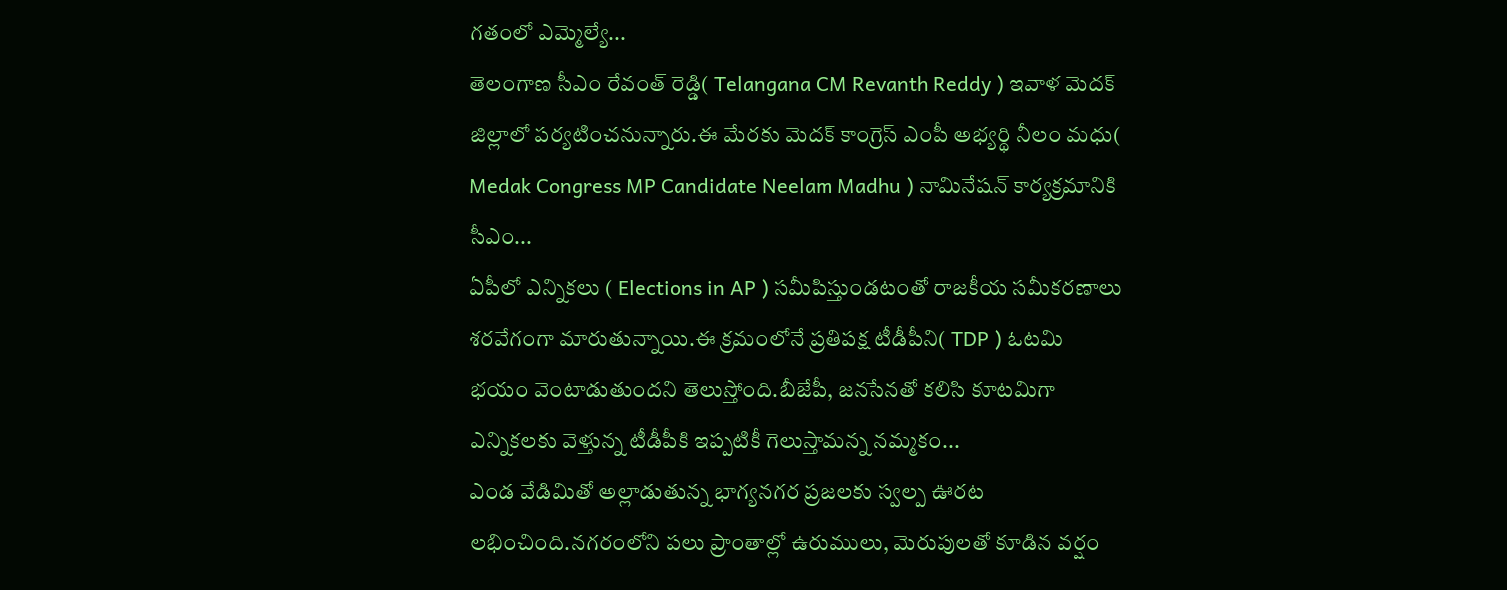గతంలో ఎమ్మెల్యే...
తెలంగాణ సీఎం రేవంత్ రెడ్డి( Telangana CM Revanth Reddy ) ఇవాళ మెదక్ జిల్లాలో పర్యటించనున్నారు.ఈ మేరకు మెదక్ కాంగ్రెస్ ఎంపీ అభ్యర్థి నీలం మధు( Medak Congress MP Candidate Neelam Madhu ) నామినేషన్ కార్యక్రమానికి సీఎం...
ఏపీలో ఎన్నికలు ( Elections in AP ) సమీపిస్తుండటంతో రాజకీయ సమీకరణాలు శరవేగంగా మారుతున్నాయి.ఈ క్రమంలోనే ప్రతిపక్ష టీడీపీని( TDP ) ఓటమి భయం వెంటాడుతుందని తెలుస్తోంది.బీజేపీ, జనసేనతో కలిసి కూటమిగా ఎన్నికలకు వెళ్తున్న టీడీపీకి ఇప్పటికీ గెలుస్తామన్న నమ్మకం...
ఎండ వేడిమితో అల్లాడుతున్న భాగ్యనగర ప్రజలకు స్వల్ప ఊరట లభించింది.నగరంలోని పలు ప్రాంతాల్లో ఉరుములు, మెరుపులతో కూడిన వర్షం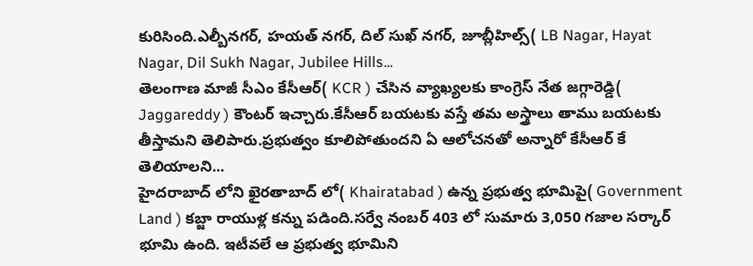కురిసింది.ఎల్బీనగర్, హయత్ నగర్, దిల్ సుఖ్ నగర్, జూబ్లీహిల్స్( LB Nagar, Hayat Nagar, Dil Sukh Nagar, Jubilee Hills...
తెలంగాణ మాజీ సీఎం కేసీఆర్( KCR ) చేసిన వ్యాఖ్యలకు కాంగ్రెస్ నేత జగ్గారెడ్డి( Jaggareddy ) కౌంటర్ ఇచ్చారు.కేసీఆర్ బయటకు వస్తే తమ అస్త్రాలు తాము బయటకు తీస్తామని తెలిపారు.ప్రభుత్వం కూలిపోతుందని ఏ ఆలోచనతో అన్నారో కేసీఆర్ కే తెలియాలని...
హైదరాబాద్ లోని ఖైరతాబాద్ లో( Khairatabad ) ఉన్న ప్రభుత్వ భూమిపై( Government Land ) కబ్జా రాయుళ్ల కన్ను పడింది.సర్వే నంబర్ 403 లో సుమారు 3,050 గజాల సర్కార్ భూమి ఉంది. ఇటీవలే ఆ ప్రభుత్వ భూమిని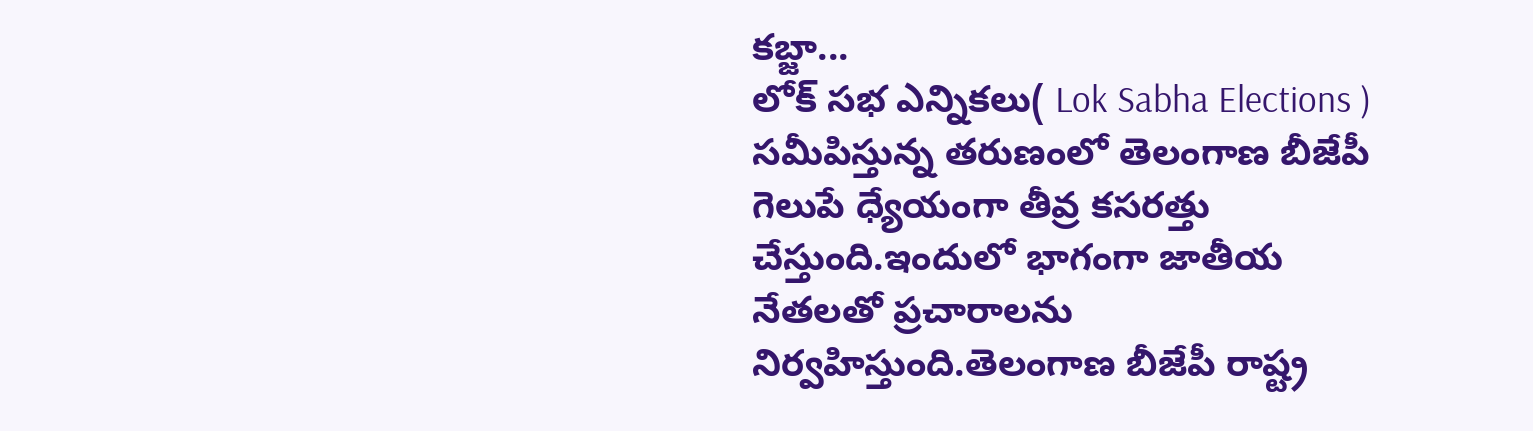కబ్జా...
లోక్ సభ ఎన్నికలు( Lok Sabha Elections ) సమీపిస్తున్న తరుణంలో తెలంగాణ బీజేపీ గెలుపే ధ్యేయంగా తీవ్ర కసరత్తు చేస్తుంది.ఇందులో భాగంగా జాతీయ నేతలతో ప్రచారాలను నిర్వహిస్తుంది.తెలంగాణ బీజేపీ రాష్ట్ర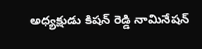అధ్యక్షుడు కిషన్ రెడ్డి నామినేషన్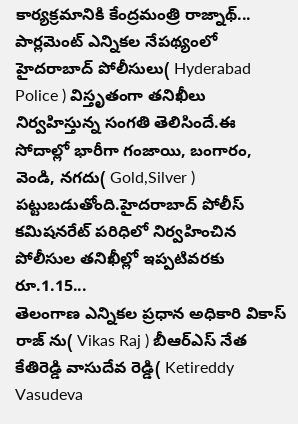కార్యక్రమానికి కేంద్రమంత్రి రాజ్నాథ్...
పార్లమెంట్ ఎన్నికల నేపథ్యంలో హైదరాబాద్ పోలీసులు( Hyderabad Police ) విస్తృతంగా తనిఖీలు నిర్వహిస్తున్న సంగతి తెలిసిందే.ఈ సోదాల్లో భారీగా గంజాయి, బంగారం, వెండి, నగదు( Gold,Silver ) పట్టుబడుతోంది.హైదరాబాద్ పోలీస్ కమిషనరేట్ పరిధిలో నిర్వహించిన పోలీసుల తనిఖీల్లో ఇప్పటివరకు రూ.1.15...
తెలంగాణ ఎన్నికల ప్రధాన అధికారి వికాస్ రాజ్ ను( Vikas Raj ) బీఆర్ఎస్ నేత కేతిరెడ్డి వాసుదేవ రెడ్డి( Ketireddy Vasudeva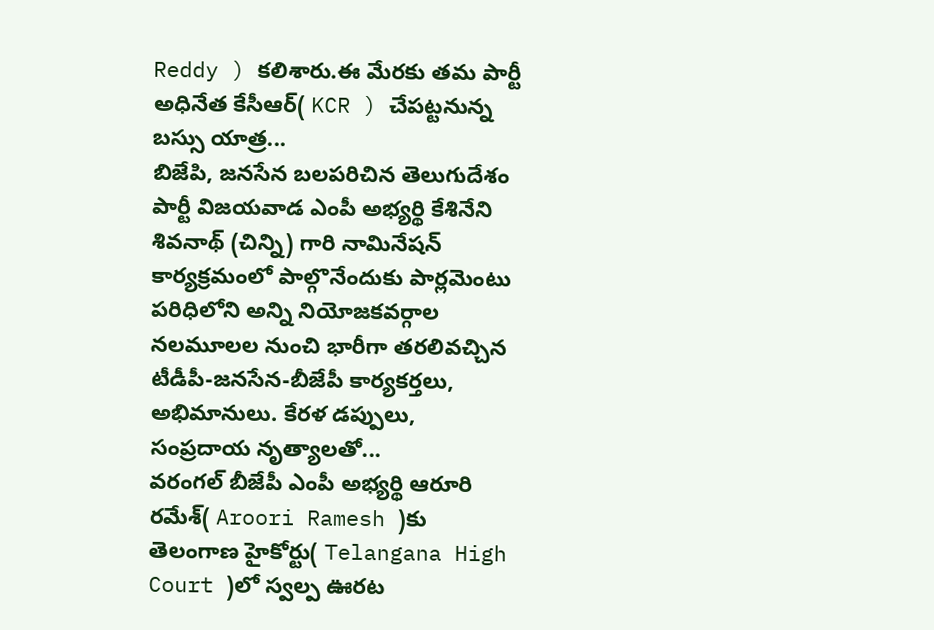Reddy ) కలిశారు.ఈ మేరకు తమ పార్టీ అధినేత కేసీఆర్( KCR ) చేపట్టనున్న బస్సు యాత్ర...
బిజేపి, జనసేన బలపరిచిన తెలుగుదేశం పార్టీ విజయవాడ ఎంపీ అభ్యర్థి కేశినేని శివనాథ్ (చిన్ని) గారి నామినేషన్ కార్యక్రమంలో పాల్గొనేందుకు పార్లమెంటు పరిధిలోని అన్ని నియోజకవర్గాల నలమూలల నుంచి భారీగా తరలివచ్చిన టీడీపీ-జనసేన-బీజేపీ కార్యకర్తలు, అభిమానులు. కేరళ డప్పులు, సంప్రదాయ నృత్యాలతో...
వరంగల్ బీజేపీ ఎంపీ అభ్యర్థి ఆరూరి రమేశ్( Aroori Ramesh )కు తెలంగాణ హైకోర్టు( Telangana High Court )లో స్వల్ప ఊరట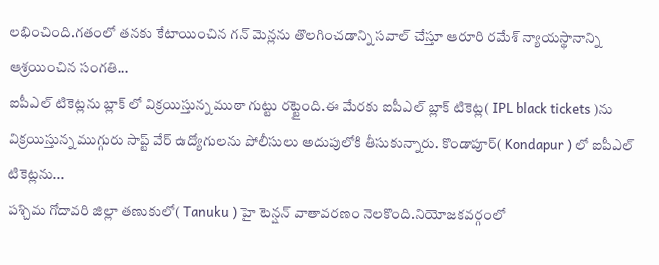లభించింది.గతంలో తనకు కేటాయించిన గన్ మెన్లను తొలగించడాన్ని సవాల్ చేస్తూ ఆరూరి రమేశ్ న్యాయస్థానాన్ని ఆశ్రయించిన సంగతి...
ఐపీఎల్ టికెట్లను బ్లాక్ లో విక్రయిస్తున్న ముఠా గుట్టు రట్టైంది.ఈ మేరకు ఐపీఎల్ బ్లాక్ టికెట్ల( IPL black tickets )ను విక్రయిస్తున్న ముగ్గురు సాప్ట్ వేర్ ఉద్యోగులను పోలీసులు అదుపులోకి తీసుకున్నారు. కొండాపూర్( Kondapur ) లో ఐపీఎల్ టికెట్లను...
పశ్చిమ గోదావరి జిల్లా తణుకులో( Tanuku ) హై టెన్షన్ వాతావరణం నెలకొంది.నియోజకవర్గంలో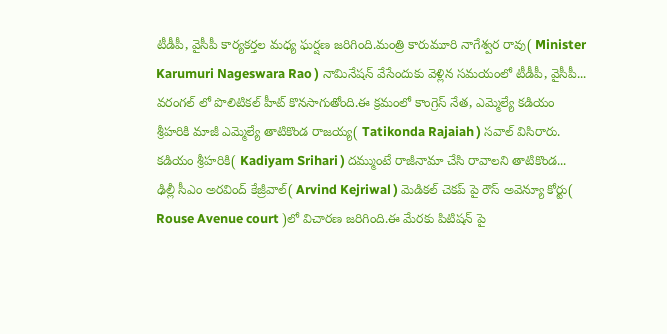టీడీపీ, వైసీపీ కార్యకర్తల మధ్య ఘర్షణ జరిగింది.మంత్రి కారుమూరి నాగేశ్వర రావు( Minister Karumuri Nageswara Rao ) నామినేషన్ వేసేందుకు వెళ్లిన సమయంలో టీడీపీ, వైసీపీ...
వరంగల్ లో పొలిటికల్ హీట్ కొనసాగుతోంది.ఈ క్రమంలో కాంగ్రెస్ నేత, ఎమ్మెల్యే కడియం శ్రీహరికి మాజీ ఎమ్మెల్యే తాటికొండ రాజయ్య( Tatikonda Rajaiah ) సవాల్ విసిరారు. కడియం శ్రీహరికి( Kadiyam Srihari ) దమ్ముంటే రాజీనామా చేసి రావాలని తాటికొండ...
ఢిల్లీ సీఎం అరవింద్ కేజ్రీవాల్( Arvind Kejriwal ) మెడికల్ చెకప్ పై రౌస్ అవెన్యూ కోర్టు( Rouse Avenue court )లో విచారణ జరిగింది.ఈ మేరకు పిటిషన్ పై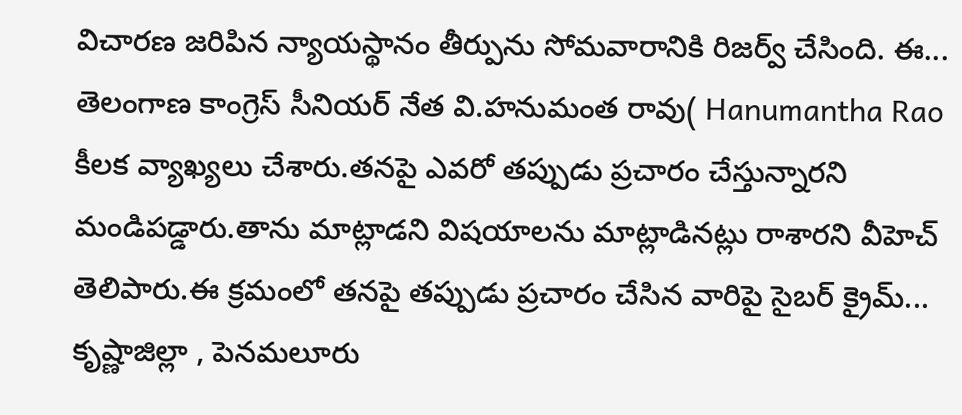విచారణ జరిపిన న్యాయస్థానం తీర్పును సోమవారానికి రిజర్వ్ చేసింది. ఈ...
తెలంగాణ కాంగ్రెస్ సీనియర్ నేత వి.హనుమంత రావు( Hanumantha Rao కీలక వ్యాఖ్యలు చేశారు.తనపై ఎవరో తప్పుడు ప్రచారం చేస్తున్నారని మండిపడ్డారు.తాను మాట్లాడని విషయాలను మాట్లాడినట్లు రాశారని వీహెచ్ తెలిపారు.ఈ క్రమంలో తనపై తప్పుడు ప్రచారం చేసిన వారిపై సైబర్ క్రైమ్...
కృష్ణాజిల్లా , పెనమలూరు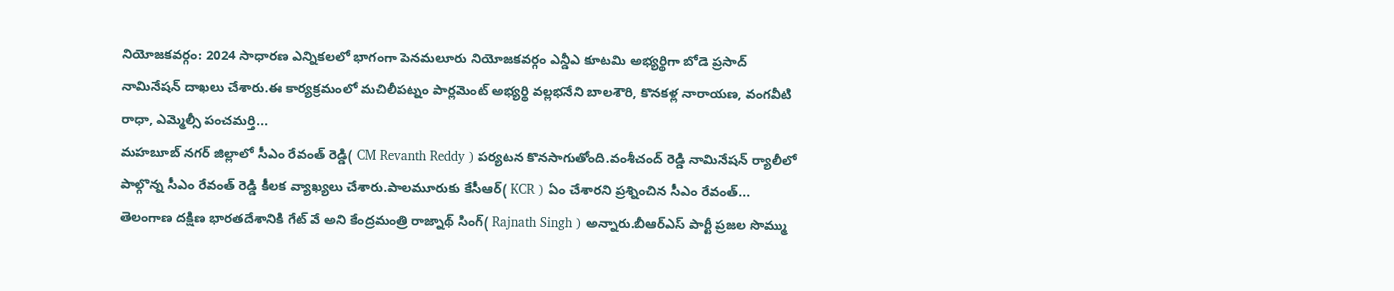నియోజకవర్గం: 2024 సాధారణ ఎన్నికలలో భాగంగా పెనమలూరు నియోజకవర్గం ఎన్డీఎ కూటమి అభ్యర్థిగా బోడె ప్రసాద్ నామినేషన్ దాఖలు చేశారు.ఈ కార్యక్రమంలో మచిలీపట్నం పార్లమెంట్ అభ్యర్థి వల్లభనేని బాలశౌరి, కొనకళ్ల నారాయణ, వంగవీటి రాధా, ఎమ్మెల్సీ పంచమర్తి...
మహబూబ్ నగర్ జిల్లాలో సీఎం రేవంత్ రెడ్డి( CM Revanth Reddy ) పర్యటన కొనసాగుతోంది.వంశీచంద్ రెడ్డి నామినేషన్ ర్యాలీలో పాల్గొన్న సీఎం రేవంత్ రెడ్డి కీలక వ్యాఖ్యలు చేశారు.పాలమూరుకు కేసీఆర్( KCR ) ఏం చేశారని ప్రశ్నించిన సీఎం రేవంత్...
తెలంగాణ దక్షిణ భారతదేశానికి గేట్ వే అని కేంద్రమంత్రి రాజ్నాథ్ సింగ్( Rajnath Singh ) అన్నారు.బీఆర్ఎస్ పార్టీ ప్రజల సొమ్ము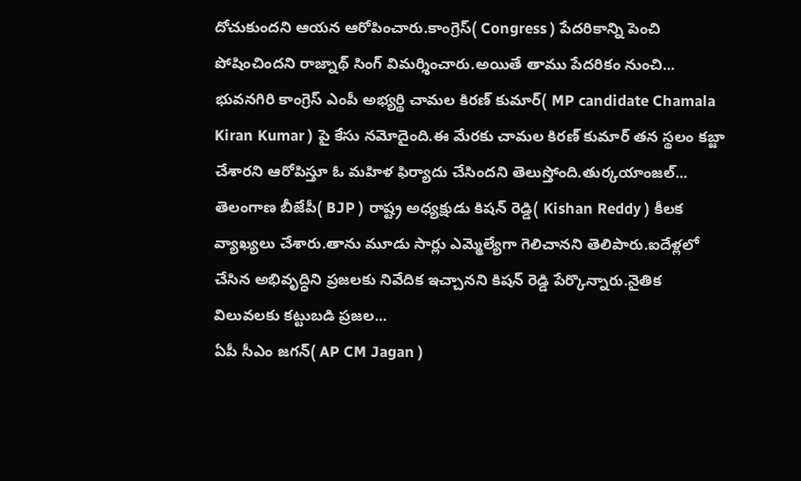దోచుకుందని ఆయన ఆరోపించారు.కాంగ్రెస్( Congress ) పేదరికాన్ని పెంచి పోషించిందని రాజ్నాథ్ సింగ్ విమర్శించారు.అయితే తాము పేదరికం నుంచి...
భువనగిరి కాంగ్రెస్ ఎంపీ అభ్యర్థి చామల కిరణ్ కుమార్( MP candidate Chamala Kiran Kumar ) పై కేసు నమోదైంది.ఈ మేరకు చామల కిరణ్ కుమార్ తన స్థలం కబ్జా చేశారని ఆరోపిస్తూ ఓ మహిళ ఫిర్యాదు చేసిందని తెలుస్తోంది.తుర్కయాంజల్...
తెలంగాణ బీజేపీ( BJP ) రాష్ట్ర అధ్యక్షుడు కిషన్ రెడ్డి( Kishan Reddy ) కీలక వ్యాఖ్యలు చేశారు.తాను మూడు సార్లు ఎమ్మెల్యేగా గెలిచానని తెలిపారు.ఐదేళ్లలో చేసిన అభివృద్ధిని ప్రజలకు నివేదిక ఇచ్చానని కిషన్ రెడ్డి పేర్కొన్నారు.నైతిక విలువలకు కట్టుబడి ప్రజల...
ఏపీ సీఎం జగన్( AP CM Jagan )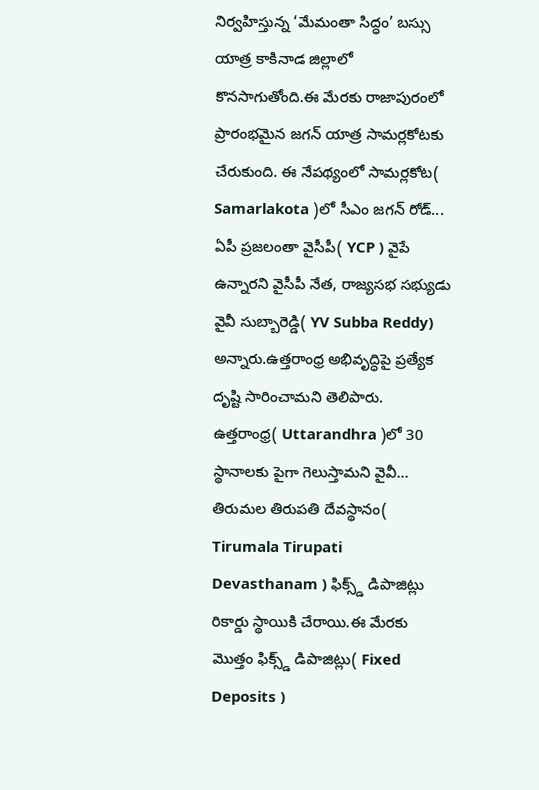నిర్వహిస్తున్న ‘మేమంతా సిద్ధం’ బస్సు యాత్ర కాకినాడ జిల్లాలో కొనసాగుతోంది.ఈ మేరకు రాజాపురంలో ప్రారంభమైన జగన్ యాత్ర సామర్లకోటకు చేరుకుంది. ఈ నేపథ్యంలో సామర్లకోట( Samarlakota )లో సీఎం జగన్ రోడ్...
ఏపీ ప్రజలంతా వైసీపీ( YCP ) వైపే ఉన్నారని వైసీపీ నేత, రాజ్యసభ సభ్యుడు వైవీ సుబ్బారెడ్డి( YV Subba Reddy) అన్నారు.ఉత్తరాంధ్ర అభివృద్ధిపై ప్రత్యేక దృష్టి సారించామని తెలిపారు. ఉత్తరాంధ్ర( Uttarandhra )లో 30 స్థానాలకు పైగా గెలుస్తామని వైవీ...
తిరుమల తిరుపతి దేవస్థానం( Tirumala Tirupati Devasthanam ) ఫిక్స్డ్ డిపాజిట్లు రికార్డు స్థాయికి చేరాయి.ఈ మేరకు మొత్తం ఫిక్స్డ్ డిపాజిట్లు( Fixed Deposits )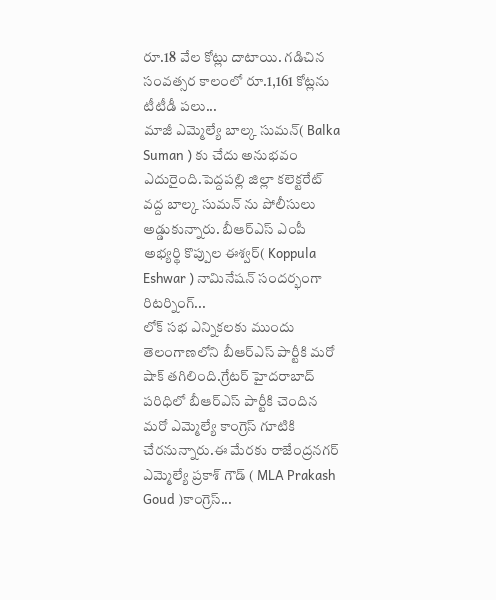రూ.18 వేల కోట్లు దాటాయి. గడిచిన సంవత్సర కాలంలో రూ.1,161 కోట్లను టీటీడీ పలు...
మాజీ ఎమ్మెల్యే బాల్క సుమన్( Balka Suman ) కు చేదు అనుభవం ఎదురైంది.పెద్దపల్లి జిల్లా కలెక్టరేట్ వద్ద బాల్క సుమన్ ను పోలీసులు అడ్డుకున్నారు. బీఆర్ఎస్ ఎంపీ అభ్యర్థి కొప్పుల ఈశ్వర్( Koppula Eshwar ) నామినేషన్ సందర్భంగా రిటర్నింగ్...
లోక్ సభ ఎన్నికలకు ముందు తెలంగాణలోని బీఆర్ఎస్ పార్టీకి మరో షాక్ తగిలింది.గ్రేటర్ హైదరాబాద్ పరిధిలో బీఆర్ఎస్ పార్టీకి చెందిన మరో ఎమ్మెల్యే కాంగ్రెస్ గూటికి చేరనున్నారు.ఈ మేరకు రాజేంద్రనగర్ ఎమ్మెల్యే ప్రకాశ్ గౌడ్ ( MLA Prakash Goud )కాంగ్రెస్...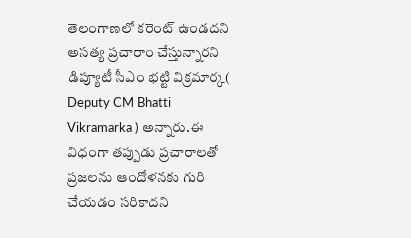తెలంగాణలో కరెంట్ ఉండదని అసత్య ప్రచారాం చేస్తున్నారని డిప్యూటీ సీఎం భట్టి విక్రమార్క( Deputy CM Bhatti Vikramarka ) అన్నారు.ఈ విధంగా తప్పుడు ప్రచారాలతో ప్రజలను ఆందోళనకు గురి చేయడం సరికాదని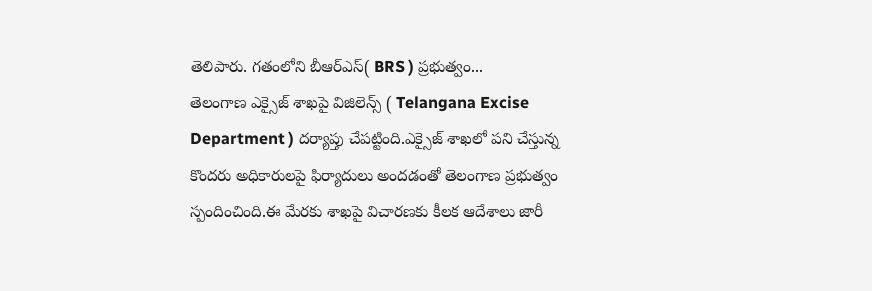తెలిపారు. గతంలోని బీఆర్ఎస్( BRS ) ప్రభుత్వం...
తెలంగాణ ఎక్సైజ్ శాఖపై విజిలెన్స్ ( Telangana Excise Department ) దర్యాప్తు చేపట్టింది.ఎక్సైజ్ శాఖలో పని చేస్తున్న కొందరు అధికారులపై ఫిర్యాదులు అందడంతో తెలంగాణ ప్రభుత్వం స్పందించింది.ఈ మేరకు శాఖపై విచారణకు కీలక ఆదేశాలు జారీ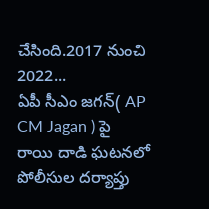చేసింది.2017 నుంచి 2022...
ఏపీ సీఎం జగన్( AP CM Jagan ) పై రాయి దాడి ఘటనలో పోలీసుల దర్యాప్తు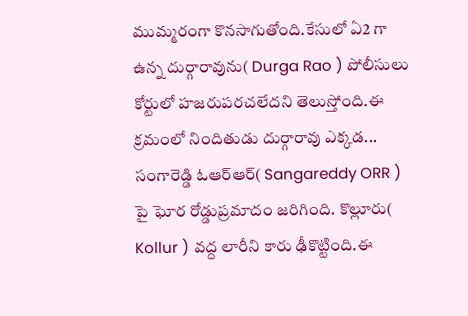ముమ్మరంగా కొనసాగుతోంది.కేసులో ఏ2 గా ఉన్న దుర్గారావును( Durga Rao ) పోలీసులు కోర్టులో హజరుపరచలేదని తెలుస్తోంది.ఈ క్రమంలో నిందితుడు దుర్గారావు ఎక్కడ...
సంగారెడ్డి ఓఆర్ఆర్( Sangareddy ORR ) పై ఘోర రోడ్డుప్రమాదం జరిగింది. కొల్లూరు( Kollur ) వద్ద లారీని కారు ఢీకొట్టింది.ఈ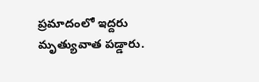ప్రమాదంలో ఇద్దరు మృత్యువాత పడ్డారు.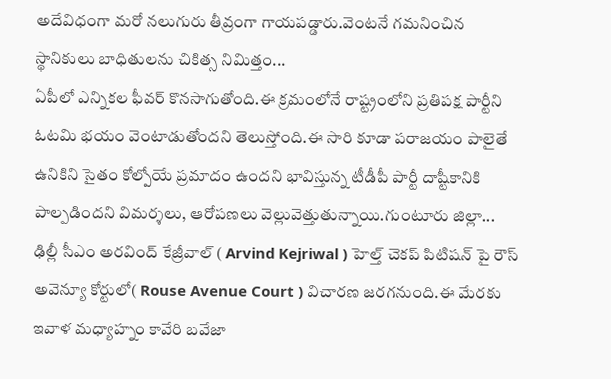అదేవిధంగా మరో నలుగురు తీవ్రంగా గాయపడ్డారు.వెంటనే గమనించిన స్థానికులు బాధితులను చికిత్స నిమిత్తం...
ఏపీలో ఎన్నికల ఫీవర్ కొనసాగుతోంది.ఈ క్రమంలోనే రాష్ట్రంలోని ప్రతిపక్ష పార్టీని ఓటమి భయం వెంటాడుతోందని తెలుస్తోంది.ఈ సారి కూడా పరాజయం పాలైతే ఉనికిని సైతం కోల్పోయే ప్రమాదం ఉందని భావిస్తున్న టీడీపీ పార్టీ దాష్టీకానికి పాల్పడిందని విమర్శలు, ఆరోపణలు వెల్లువెత్తుతున్నాయి.గుంటూరు జిల్లా...
ఢిల్లీ సీఎం అరవింద్ కేజ్రీవాల్ ( Arvind Kejriwal ) హెల్త్ చెకప్ పిటిషన్ పై రౌస్ అవెన్యూ కోర్టులో( Rouse Avenue Court ) విచారణ జరగనుంది.ఈ మేరకు ఇవాళ మధ్యాహ్నం కావేరి బవేజా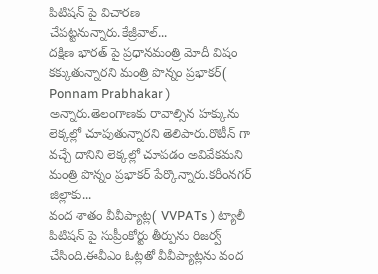పిటిషన్ పై విచారణ చేపట్టనున్నారు.కేజ్రీవాల్...
దక్షిణ భారత్ పై ప్రధానమంత్రి మోదీ విషం కక్కుతున్నారని మంత్రి పొన్నం ప్రభాకర్( Ponnam Prabhakar ) అన్నారు.తెలంగాణకు రావాల్సిన హక్కును లెక్కల్లో చూపుతున్నారని తెలిపారు.రొటీన్ గా వచ్చే దానిని లెక్కల్లో చూపడం అవివేకమని మంత్రి పొన్నం ప్రభాకర్ పేర్కొన్నారు.కరీంనగర్ జిల్లాకు...
వంద శాతం వీవీప్యాట్ల( VVPATs ) ట్యాలీ పిటిషన్ పై సుప్రీంకోర్టు తీర్పును రిజర్వ్ చేసింది.ఈవీఎం ఓట్లతో వీవీప్యాట్లను వంద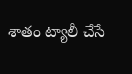శాతం ట్యాలీ చేసే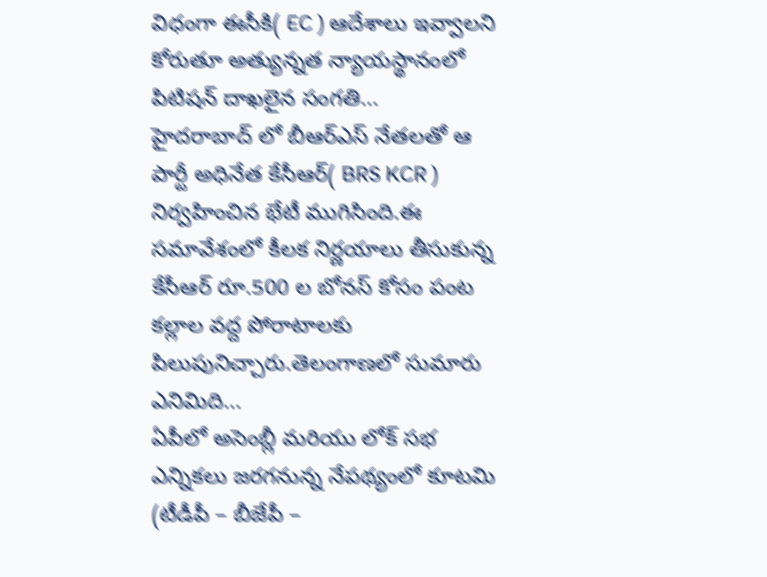విధంగా ఈసీకి( EC ) ఆదేశాలు ఇవ్వాలని కోరుతూ అత్యున్నత న్యాయస్థానంలో పిటిషన్ దాఖలైన సంగతి...
హైదరాబాద్ లో బీఆర్ఎస్ నేతలతో ఆ పార్టీ అధినేత కేసీఆర్( BRS KCR ) నిర్వహించిన భేటీ ముగిసింది.ఈ సమావేశంలో కీలక నిర్ణయాలు తీసుకున్న కేసీఆర్ రూ.500 ల బోనస్ కోసం పంట కల్లాల వద్ద పోరాటాలకు పిలుపునిచ్చారు.తెలంగాణలో సుమారు ఎనిమిది...
ఏపీలో అసెంబ్లీ మరియు లోక్ సభ ఎన్నికలు జరగనున్న నేపథ్యంలో కూటమి (టీడీపీ – బీజేపీ –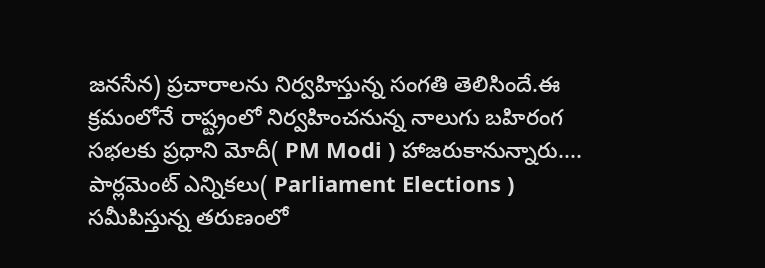జనసేన) ప్రచారాలను నిర్వహిస్తున్న సంగతి తెలిసిందే.ఈ క్రమంలోనే రాష్ట్రంలో నిర్వహించనున్న నాలుగు బహిరంగ సభలకు ప్రధాని మోదీ( PM Modi ) హాజరుకానున్నారు....
పార్లమెంట్ ఎన్నికలు( Parliament Elections ) సమీపిస్తున్న తరుణంలో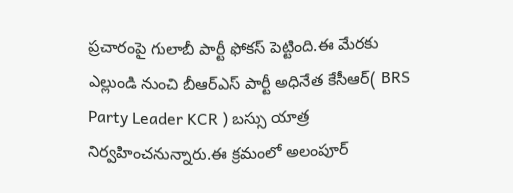ప్రచారంపై గులాబీ పార్టీ ఫోకస్ పెట్టింది.ఈ మేరకు ఎల్లుండి నుంచి బీఆర్ఎస్ పార్టీ అధినేత కేసీఆర్( BRS Party Leader KCR ) బస్సు యాత్ర నిర్వహించనున్నారు.ఈ క్రమంలో అలంపూర్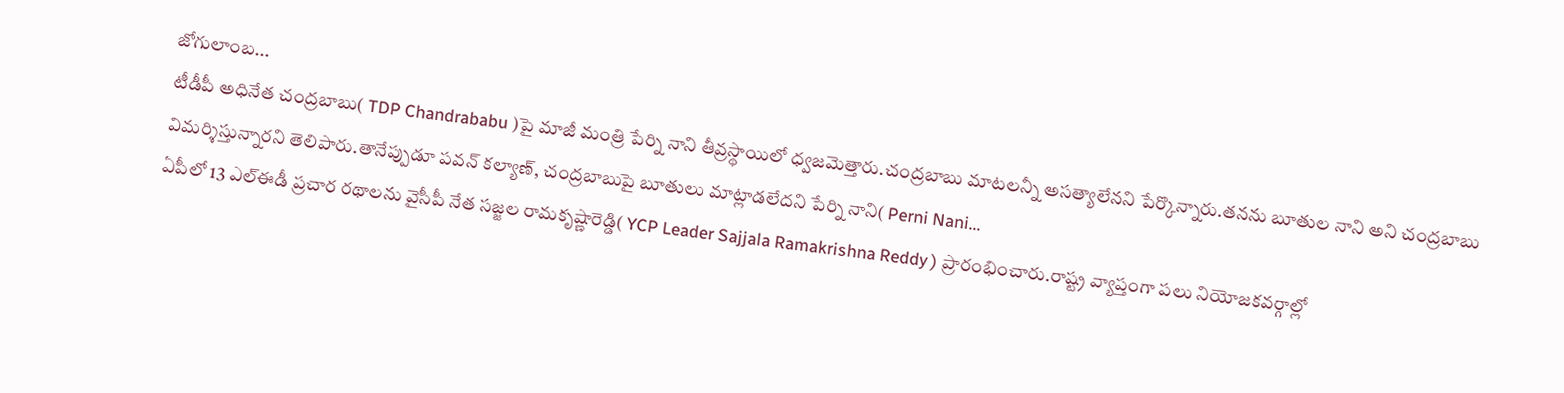జోగులాంబ...
టీడీపీ అధినేత చంద్రబాబు( TDP Chandrababu )పై మాజీ మంత్రి పేర్ని నాని తీవ్రస్థాయిలో ధ్వజమెత్తారు.చంద్రబాబు మాటలన్నీ అసత్యాలేనని పేర్కొన్నారు.తనను బూతుల నాని అని చంద్రబాబు విమర్శిస్తున్నారని తెలిపారు.తానేప్పుడూ పవన్ కల్యాణ్, చంద్రబాబుపై బూతులు మాట్లాడలేదని పేర్ని నాని( Perni Nani...
ఏపీలో 13 ఎల్ఈడీ ప్రచార రథాలను వైసీపీ నేత సజ్జల రామకృష్ణారెడ్డి( YCP Leader Sajjala Ramakrishna Reddy ) ప్రారంభించారు.రాష్ట్ర వ్యాప్తంగా పలు నియోజకవర్గాల్లో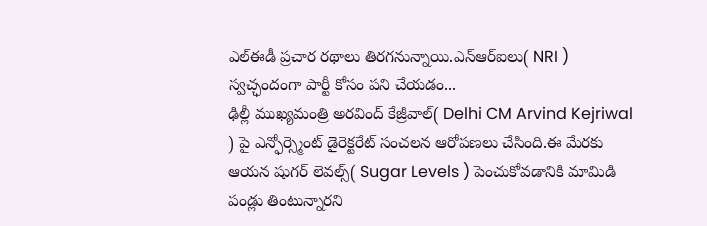ఎల్ఈడీ ప్రచార రథాలు తిరగనున్నాయి.ఎన్ఆర్ఐలు( NRI ) స్వచ్ఛందంగా పార్టీ కోసం పని చేయడం...
ఢిల్లీ ముఖ్యమంత్రి అరవింద్ కేజ్రీవాల్( Delhi CM Arvind Kejriwal ) పై ఎన్ఫోర్స్మెంట్ డైరెక్టరేట్ సంచలన ఆరోపణలు చేసింది.ఈ మేరకు ఆయన షుగర్ లెవల్స్( Sugar Levels ) పెంచుకోవడానికి మామిడి పండ్లు తింటున్నారని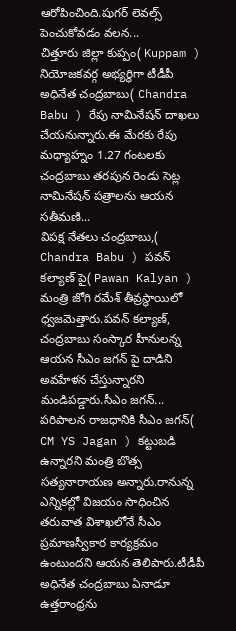ఆరోపించింది.షుగర్ లెవల్స్ పెంచుకోవడం వలన...
చిత్తూరు జిల్లా కుప్పం( Kuppam ) నియోజకవర్గ అభ్యర్థిగా టీడీపీ అధినేత చంద్రబాబు( Chandra Babu ) రేపు నామినేషన్ దాఖలు చేయనున్నారు.ఈ మేరకు రేపు మధ్యాహ్నం 1.27 గంటలకు చంద్రబాబు తరపున రెండు సెట్ల నామినేషన్ పత్రాలను ఆయన సతీమణి...
విపక్ష నేతలు చంద్రబాబు,( Chandra Babu ) పవన్ కల్యాణ్ పై( Pawan Kalyan ) మంత్రి జోగి రమేశ్ తీవ్రస్థాయిలో ధ్వజమెత్తారు.పవన్ కల్యాణ్, చంద్రబాబు సంస్కార హీనులన్న ఆయన సీఎం జగన్ పై దాడిని అవహేళన చేస్తున్నారని మండిపడ్డారు.సీఎం జగన్...
పరిపాలన రాజధానికి సీఎం జగన్( CM YS Jagan ) కట్టుబడి ఉన్నారని మంత్రి బొత్స సత్యనారాయణ అన్నారు.రానున్న ఎన్నికల్లో విజయం సాధించిన తరువాత విశాఖలోనే సీఎం ప్రమాణస్వీకార కార్యక్రమం ఉంటుందని ఆయన తెలిపారు.టీడీపీ అధినేత చంద్రబాబు ఏనాడూ ఉత్తరాంధ్రను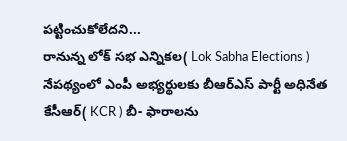పట్టించుకోలేదని...
రానున్న లోక్ సభ ఎన్నికల( Lok Sabha Elections ) నేపథ్యంలో ఎంపీ అభ్యర్థులకు బీఆర్ఎస్ పార్టీ అధినేత కేసీఆర్( KCR ) బీ- ఫారాలను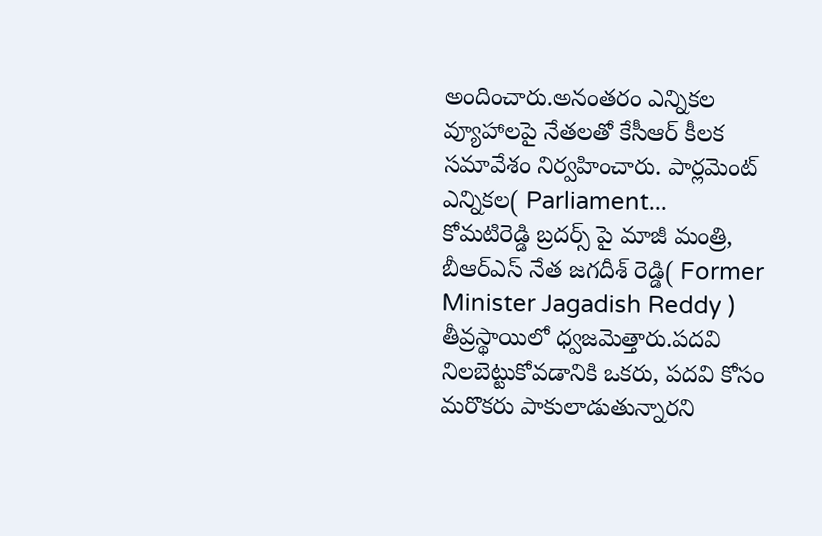అందించారు.అనంతరం ఎన్నికల వ్యూహాలపై నేతలతో కేసీఆర్ కీలక సమావేశం నిర్వహించారు. పార్లమెంట్ ఎన్నికల( Parliament...
కోమటిరెడ్డి బ్రదర్స్ పై మాజీ మంత్రి, బీఆర్ఎస్ నేత జగదీశ్ రెడ్డి( Former Minister Jagadish Reddy ) తీవ్రస్థాయిలో ధ్వజమెత్తారు.పదవి నిలబెట్టుకోవడానికి ఒకరు, పదవి కోసం మరొకరు పాకులాడుతున్నారని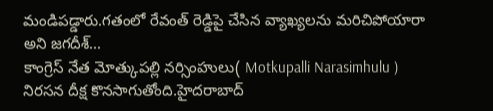మండిపడ్డారు.గతంలో రేవంత్ రెడ్డిపై చేసిన వ్యాఖ్యలను మరిచిపోయారా అని జగదీశ్...
కాంగ్రెస్ నేత మోత్కుపల్లి నర్సింహులు( Motkupalli Narasimhulu ) నిరసన దీక్ష కొనసాగుతోంది.హైదరాబాద్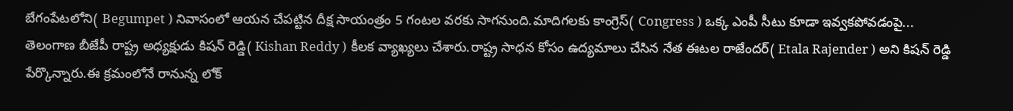బేగంపేటలోని( Begumpet ) నివాసంలో ఆయన చేపట్టిన దీక్ష సాయంత్రం 5 గంటల వరకు సాగనుంది.మాదిగలకు కాంగ్రెస్( Congress ) ఒక్క ఎంపీ సీటు కూడా ఇవ్వకపోవడంపై...
తెలంగాణ బీజేపీ రాష్ట్ర అధ్యక్షుడు కిషన్ రెడ్డి( Kishan Reddy ) కీలక వ్యాఖ్యలు చేశారు.రాష్ట్ర సాధన కోసం ఉద్యమాలు చేసిన నేత ఈటల రాజేందర్( Etala Rajender ) అని కిషన్ రెడ్డి పేర్కొన్నారు.ఈ క్రమంలోనే రానున్న లోక్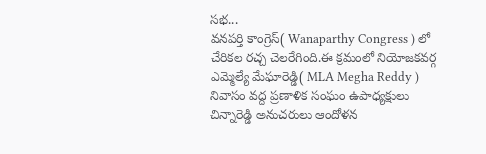సభ...
వనపర్తి కాంగ్రెస్( Wanaparthy Congress ) లో చేరికల రచ్చ చెలరేగింది.ఈ క్రమంలో నియోజకవర్గ ఎమ్మెల్యే మేఘారెడ్డి( MLA Megha Reddy ) నివాసం వద్ద ప్రణాళిక సంఘం ఉపాధ్యక్షులు చిన్నారెడ్డి అనుచరులు ఆందోళన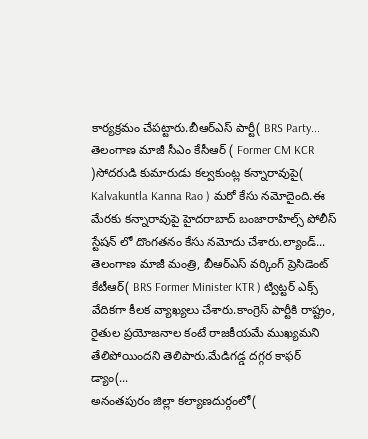కార్యక్రమం చేపట్టారు.బీఆర్ఎస్ పార్టీ( BRS Party...
తెలంగాణ మాజీ సీఎం కేసీఆర్ ( Former CM KCR )సోదరుడి కుమారుడు కల్వకుంట్ల కన్నారావుపై( Kalvakuntla Kanna Rao ) మరో కేసు నమోదైంది.ఈ మేరకు కన్నారావుపై హైదరాబాద్ బంజారాహిల్స్ పోలీస్ స్టేషన్ లో దొంగతనం కేసు నమోదు చేశారు.ల్యాండ్...
తెలంగాణ మాజీ మంత్రి, బీఆర్ఎస్ వర్కింగ్ ప్రెసిడెంట్ కేటీఆర్( BRS Former Minister KTR ) ట్విట్టర్ ఎక్స్ వేదికగా కీలక వ్యాఖ్యలు చేశారు.కాంగ్రెస్ పార్టీకి రాష్ట్రం, రైతుల ప్రయోజనాల కంటే రాజకీయమే ముఖ్యమని తేలిపోయిందని తెలిపారు.మేడిగడ్డ దగ్గర కాఫర్ డ్యాం(...
అనంతపురం జిల్లా కల్యాణదుర్గంలో(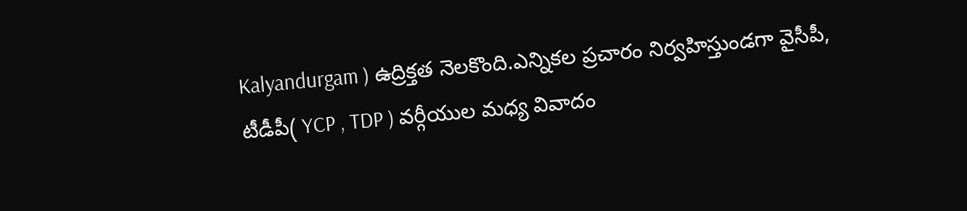Kalyandurgam ) ఉద్రిక్తత నెలకొంది.ఎన్నికల ప్రచారం నిర్వహిస్తుండగా వైసీపీ, టీడీపీ( YCP , TDP ) వర్గీయుల మధ్య వివాదం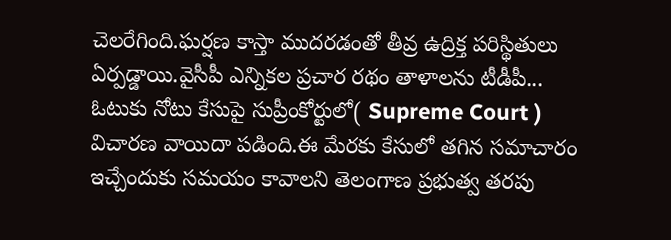చెలరేగింది.ఘర్షణ కాస్తా ముదరడంతో తీవ్ర ఉద్రిక్త పరిస్థితులు ఏర్పడ్డాయి.వైసీపీ ఎన్నికల ప్రచార రథం తాళాలను టీడీపీ...
ఓటుకు నోటు కేసుపై సుప్రీంకోర్టులో( Supreme Court ) విచారణ వాయిదా పడింది.ఈ మేరకు కేసులో తగిన సమాచారం ఇచ్చేందుకు సమయం కావాలని తెలంగాణ ప్రభుత్వ తరపు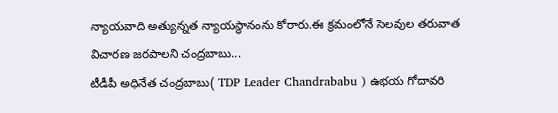న్యాయవాది అత్యున్నత న్యాయస్థానంను కోరారు.ఈ క్రమంలోనే సెలవుల తరువాత విచారణ జరపాలని చంద్రబాబు...
టీడీపీ అధినేత చంద్రబాబు( TDP Leader Chandrababu ) ఉభయ గోదావరి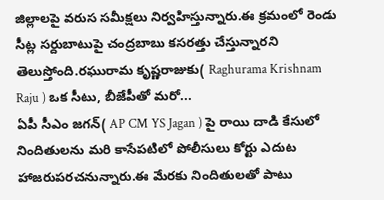జిల్లాలపై వరుస సమీక్షలు నిర్వహిస్తున్నారు.ఈ క్రమంలో రెండు సీట్ల సర్దుబాటుపై చంద్రబాబు కసరత్తు చేస్తున్నారని తెలుస్తోంది.రఘురామ కృష్ణరాజుకు( Raghurama Krishnam Raju ) ఒక సీటు, బీజేపీతో మరో...
ఏపీ సీఎం జగన్( AP CM YS Jagan ) పై రాయి దాడి కేసులో నిందితులను మరి కాసేపటిలో పోలీసులు కోర్టు ఎదుట హాజరుపరచనున్నారు.ఈ మేరకు నిందితులతో పాటు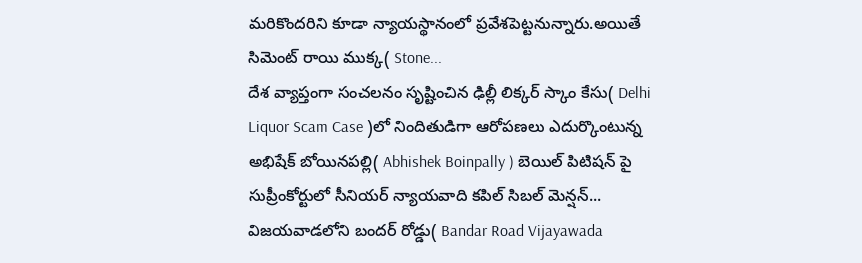మరికొందరిని కూడా న్యాయస్థానంలో ప్రవేశపెట్టనున్నారు.అయితే సిమెంట్ రాయి ముక్క( Stone...
దేశ వ్యాప్తంగా సంచలనం సృష్టించిన ఢిల్లీ లిక్కర్ స్కాం కేసు( Delhi Liquor Scam Case )లో నిందితుడిగా ఆరోపణలు ఎదుర్కొంటున్న అభిషేక్ బోయినపల్లి( Abhishek Boinpally ) బెయిల్ పిటిషన్ పై సుప్రీంకోర్టులో సీనియర్ న్యాయవాది కపిల్ సిబల్ మెన్షన్...
విజయవాడలోని బందర్ రోడ్డు( Bandar Road Vijayawada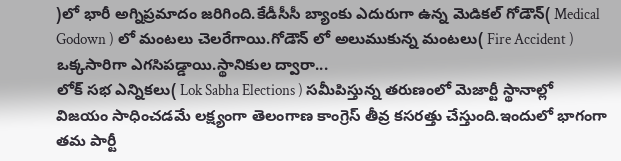)లో భారీ అగ్నిప్రమాదం జరిగింది.కేడీసీసీ బ్యాంకు ఎదురుగా ఉన్న మెడికల్ గోడౌన్( Medical Godown ) లో మంటలు చెలరేగాయి.గోడౌన్ లో అలుముకున్న మంటలు( Fire Accident ) ఒక్కసారిగా ఎగసిపడ్డాయి.స్థానికుల ద్వారా...
లోక్ సభ ఎన్నికలు( Lok Sabha Elections ) సమీపిస్తున్న తరుణంలో మెజార్టీ స్థానాల్లో విజయం సాధించడమే లక్ష్యంగా తెలంగాణ కాంగ్రెస్ తీవ్ర కసరత్తు చేస్తుంది.ఇందులో భాగంగా తమ పార్టీ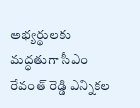అభ్యర్థులకు మద్ధతుగా సీఎం రేవంత్ రెడ్డి ఎన్నికల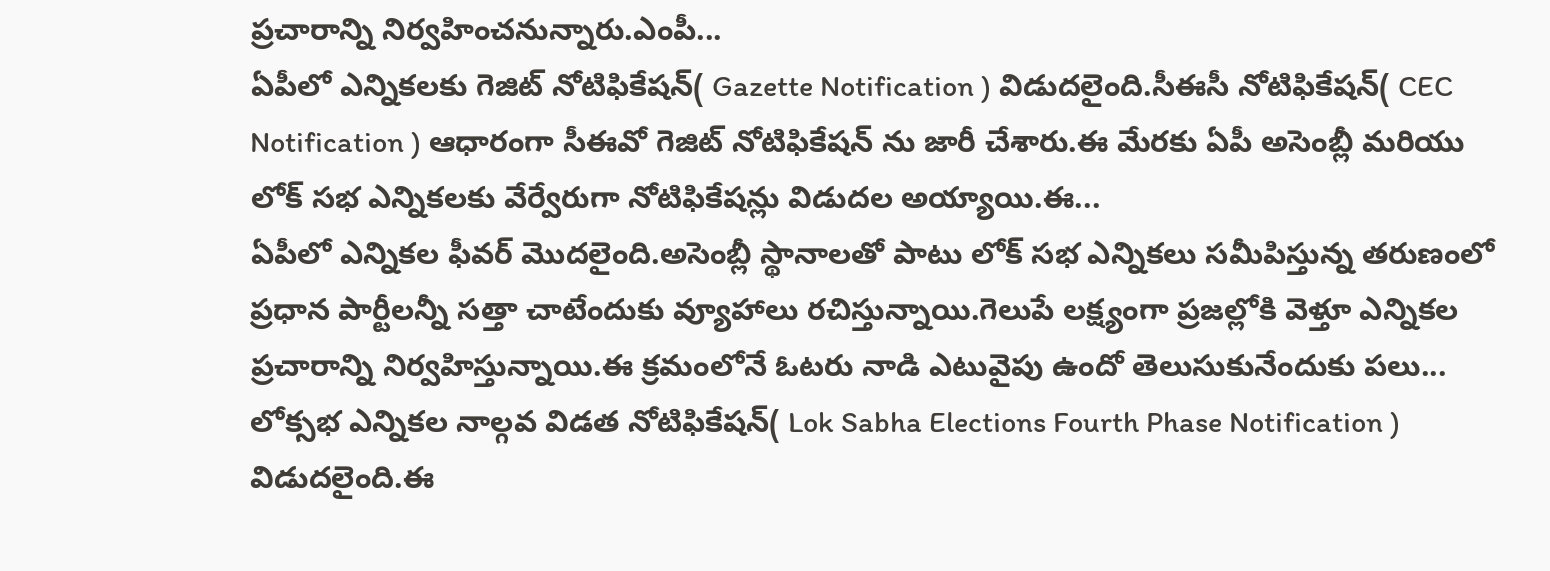ప్రచారాన్ని నిర్వహించనున్నారు.ఎంపీ...
ఏపీలో ఎన్నికలకు గెజిట్ నోటిఫికేషన్( Gazette Notification ) విడుదలైంది.సీఈసీ నోటిఫికేషన్( CEC Notification ) ఆధారంగా సీఈవో గెజిట్ నోటిఫికేషన్ ను జారీ చేశారు.ఈ మేరకు ఏపీ అసెంబ్లీ మరియు లోక్ సభ ఎన్నికలకు వేర్వేరుగా నోటిఫికేషన్లు విడుదల అయ్యాయి.ఈ...
ఏపీలో ఎన్నికల ఫీవర్ మొదలైంది.అసెంబ్లీ స్థానాలతో పాటు లోక్ సభ ఎన్నికలు సమీపిస్తున్న తరుణంలో ప్రధాన పార్టీలన్నీ సత్తా చాటేందుకు వ్యూహాలు రచిస్తున్నాయి.గెలుపే లక్ష్యంగా ప్రజల్లోకి వెళ్తూ ఎన్నికల ప్రచారాన్ని నిర్వహిస్తున్నాయి.ఈ క్రమంలోనే ఓటరు నాడి ఎటువైపు ఉందో తెలుసుకునేందుకు పలు...
లోక్సభ ఎన్నికల నాల్గవ విడత నోటిఫికేషన్( Lok Sabha Elections Fourth Phase Notification ) విడుదలైంది.ఈ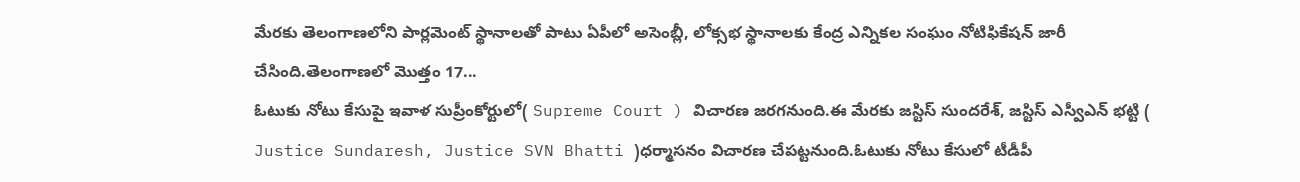మేరకు తెలంగాణలోని పార్లమెంట్ స్థానాలతో పాటు ఏపీలో అసెంబ్లీ, లోక్సభ స్థానాలకు కేంద్ర ఎన్నికల సంఘం నోటిఫికేషన్ జారీ చేసింది.తెలంగాణలో మొత్తం 17...
ఓటుకు నోటు కేసుపై ఇవాళ సుప్రీంకోర్టులో( Supreme Court ) విచారణ జరగనుంది.ఈ మేరకు జస్టిస్ సుందరేశ్, జస్టిస్ ఎస్వీఎన్ భట్టి ( Justice Sundaresh, Justice SVN Bhatti )ధర్మాసనం విచారణ చేపట్టనుంది.ఓటుకు నోటు కేసులో టీడీపీ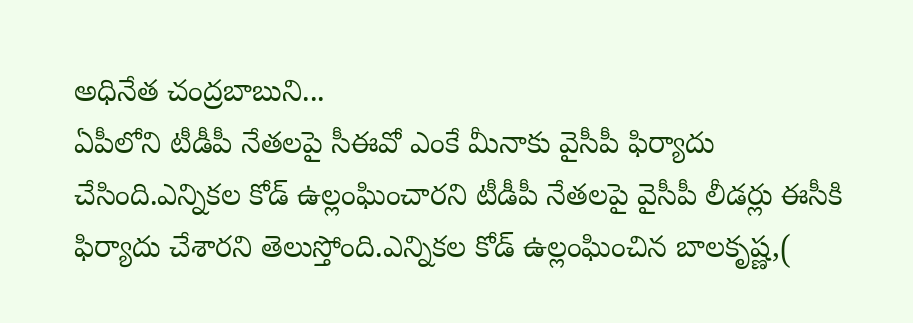అధినేత చంద్రబాబుని...
ఏపీలోని టీడీపీ నేతలపై సీఈవో ఎంకే మీనాకు వైసీపీ ఫిర్యాదు చేసింది.ఎన్నికల కోడ్ ఉల్లంఘించారని టీడీపీ నేతలపై వైసీపీ లీడర్లు ఈసీకి ఫిర్యాదు చేశారని తెలుస్తోంది.ఎన్నికల కోడ్ ఉల్లంఘించిన బాలకృష్ణ,(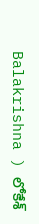Balakrishna ) లోకేశ్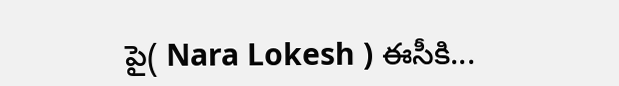పై( Nara Lokesh ) ఈసీకి...